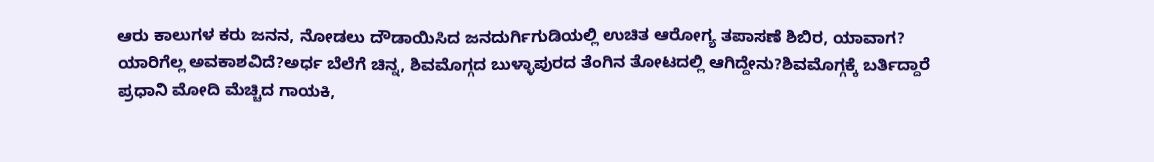ಆರು ಕಾಲುಗಳ ಕರು ಜನನ, ನೋಡಲು ದೌಡಾಯಿಸಿದ ಜನದುರ್ಗಿಗುಡಿಯಲ್ಲಿ ಉಚಿತ ಆರೋಗ್ಯ ತಪಾಸಣೆ ಶಿಬಿರ, ಯಾವಾಗ? ಯಾರಿಗೆಲ್ಲ ಅವಕಾಶವಿದೆ?ಅರ್ಧ ಬೆಲೆಗೆ ಚಿನ್ನ, ಶಿವಮೊಗ್ಗದ ಬುಳ್ಳಾಪುರದ ತೆಂಗಿನ ತೋಟದಲ್ಲಿ ಆಗಿದ್ದೇನು?ಶಿವಮೊಗ್ಗಕ್ಕೆ ಬರ್ತಿದ್ದಾರೆ ಪ್ರಧಾನಿ ಮೋದಿ ಮೆಚ್ಚಿದ ಗಾಯಕಿ,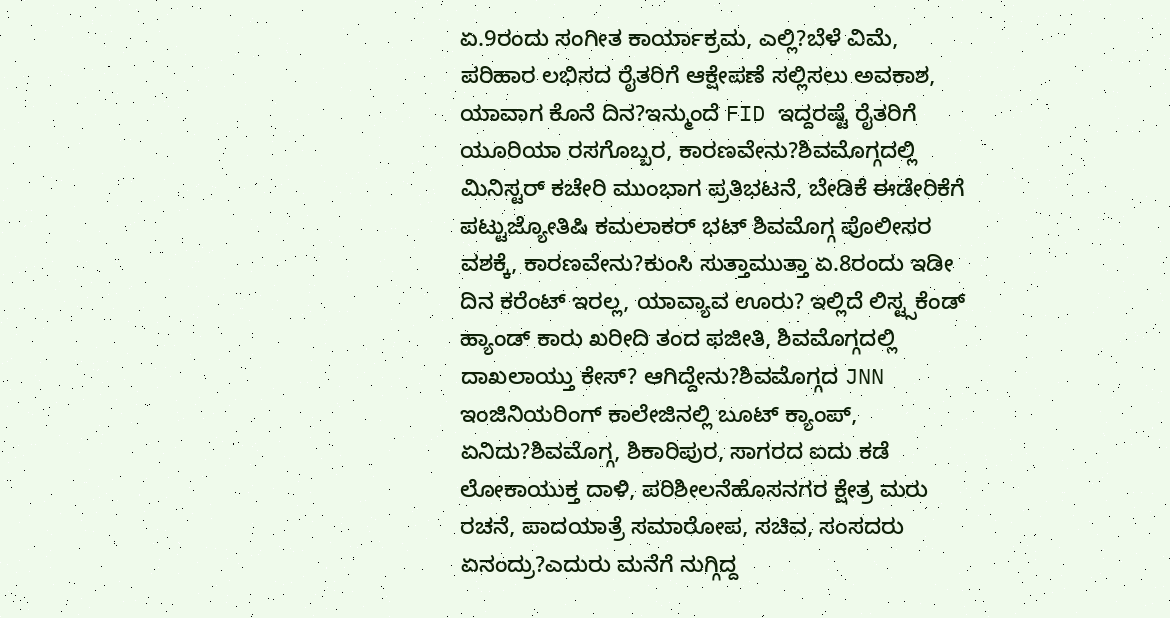ಏ.9ರಂದು ಸಂಗೀತ ಕಾರ್ಯಾಕ್ರಮ, ಎಲ್ಲಿ?ಬೆಳೆ ವಿಮೆ, ಪರಿಹಾರ ಲಭಿಸದ ರೈತರಿಗೆ ಆಕ್ಷೇಪಣೆ ಸಲ್ಲಿಸಲು ಅವಕಾಶ, ಯಾವಾಗ ಕೊನೆ ದಿನ?ಇನ್ಮುಂದೆ FID ಇದ್ದರಷ್ಟೆ ರೈತರಿಗೆ ಯೂರಿಯಾ ರಸಗೊಬ್ಬರ, ಕಾರಣವೇನು?ಶಿವಮೊಗ್ಗದಲ್ಲಿ ಮಿನಿಸ್ಟರ್ ಕಚೇರಿ ಮುಂಭಾಗ ಪ್ರತಿಭಟನೆ, ಬೇಡಿಕೆ ಈಡೇರಿಕೆಗೆ ಪಟ್ಟುಜ್ಯೋತಿಷಿ ಕಮಲಾಕರ್ ಭಟ್ ಶಿವಮೊಗ್ಗ ಪೊಲೀಸರ ವಶಕ್ಕೆ, ಕಾರಣವೇನು?ಕುಂಸಿ ಸುತ್ತಾಮುತ್ತಾ ಏ.8ರಂದು ಇಡೀ ದಿನ ಕರೆಂಟ್ ಇರಲ್ಲ, ಯಾವ್ಯಾವ ಊರು? ಇಲ್ಲಿದೆ ಲಿಸ್ಟ್ಸಕೆಂಡ್ ಹ್ಯಾಂಡ್ ಕಾರು ಖರೀದಿ ತಂದ ಫಜೀತಿ, ಶಿವಮೊಗ್ಗದಲ್ಲಿ ದಾಖಲಾಯ್ತು ಕೇಸ್? ಆಗಿದ್ದೇನು?ಶಿವಮೊಗ್ಗದ JNN ಇಂಜಿನಿಯರಿಂಗ್ ಕಾಲೇಜಿನಲ್ಲಿ ಬೂಟ್ ಕ್ಯಾಂಪ್, ಏನಿದು?ಶಿವಮೊಗ್ಗ, ಶಿಕಾರಿಪುರ, ಸಾಗರದ ಐದು ಕಡೆ ಲೋಕಾಯುಕ್ತ ದಾಳಿ, ಪರಿಶೀಲನೆಹೊಸನಗರ ಕ್ಷೇತ್ರ ಮರು ರಚನೆ, ಪಾದಯಾತ್ರೆ ಸಮಾರೋಪ, ಸಚಿವ, ಸಂಸದರು ಏನಂದ್ರು?ಎದುರು ಮನೆಗೆ ನುಗ್ಗಿದ್ದ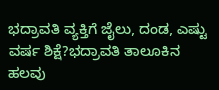ಭದ್ರಾವತಿ ವ್ಯಕ್ತಿಗೆ ಜೈಲು, ದಂಡ, ಎಷ್ಟು ವರ್ಷ ಶಿಕ್ಷೆ?ಭದ್ರಾವತಿ ತಾಲೂಕಿನ ಹಲವು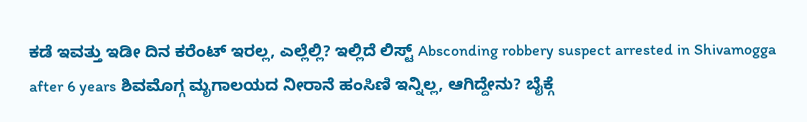ಕಡೆ ಇವತ್ತು ಇಡೀ ದಿನ ಕರೆಂಟ್ ಇರಲ್ಲ, ಎಲ್ಲೆಲ್ಲಿ? ಇಲ್ಲಿದೆ ಲಿಸ್ಟ್ Absconding robbery suspect arrested in Shivamogga after 6 years ಶಿವಮೊಗ್ಗ ಮೃಗಾಲಯದ ನೀರಾನೆ ಹಂಸಿಣಿ ಇನ್ನಿಲ್ಲ, ಆಗಿದ್ದೇನು? ಬೈಕ್ಗೆ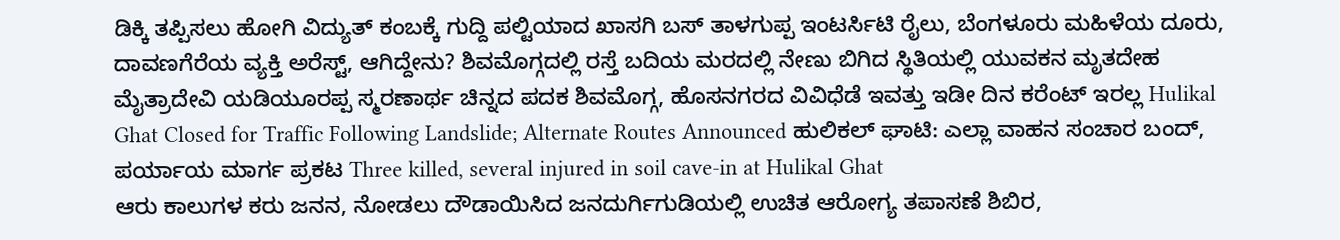ಡಿಕ್ಕಿ ತಪ್ಪಿಸಲು ಹೋಗಿ ವಿದ್ಯುತ್ ಕಂಬಕ್ಕೆ ಗುದ್ದಿ ಪಲ್ಟಿಯಾದ ಖಾಸಗಿ ಬಸ್ ತಾಳಗುಪ್ಪ ಇಂಟರ್ಸಿಟಿ ರೈಲು, ಬೆಂಗಳೂರು ಮಹಿಳೆಯ ದೂರು, ದಾವಣಗೆರೆಯ ವ್ಯಕ್ತಿ ಅರೆಸ್ಟ್, ಆಗಿದ್ದೇನು? ಶಿವಮೊಗ್ಗದಲ್ಲಿ ರಸ್ತೆ ಬದಿಯ ಮರದಲ್ಲಿ ನೇಣು ಬಿಗಿದ ಸ್ಥಿತಿಯಲ್ಲಿ ಯುವಕನ ಮೃತದೇಹ ಮೈತ್ರಾದೇವಿ ಯಡಿಯೂರಪ್ಪ ಸ್ಮರಣಾರ್ಥ ಚಿನ್ನದ ಪದಕ ಶಿವಮೊಗ್ಗ, ಹೊಸನಗರದ ವಿವಿಧೆಡೆ ಇವತ್ತು ಇಡೀ ದಿನ ಕರೆಂಟ್ ಇರಲ್ಲ Hulikal Ghat Closed for Traffic Following Landslide; Alternate Routes Announced ಹುಲಿಕಲ್ ಘಾಟಿ: ಎಲ್ಲಾ ವಾಹನ ಸಂಚಾರ ಬಂದ್, ಪರ್ಯಾಯ ಮಾರ್ಗ ಪ್ರಕಟ Three killed, several injured in soil cave-in at Hulikal Ghat
ಆರು ಕಾಲುಗಳ ಕರು ಜನನ, ನೋಡಲು ದೌಡಾಯಿಸಿದ ಜನದುರ್ಗಿಗುಡಿಯಲ್ಲಿ ಉಚಿತ ಆರೋಗ್ಯ ತಪಾಸಣೆ ಶಿಬಿರ,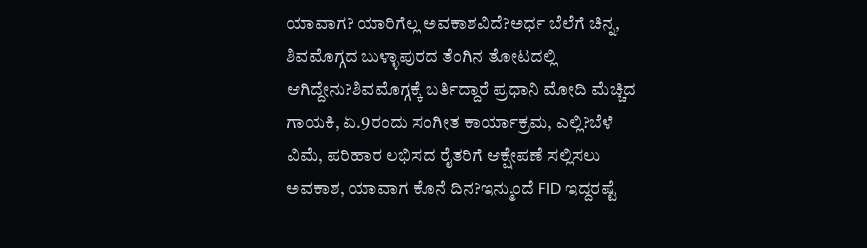ಯಾವಾಗ? ಯಾರಿಗೆಲ್ಲ ಅವಕಾಶವಿದೆ?ಅರ್ಧ ಬೆಲೆಗೆ ಚಿನ್ನ, ಶಿವಮೊಗ್ಗದ ಬುಳ್ಳಾಪುರದ ತೆಂಗಿನ ತೋಟದಲ್ಲಿ ಆಗಿದ್ದೇನು?ಶಿವಮೊಗ್ಗಕ್ಕೆ ಬರ್ತಿದ್ದಾರೆ ಪ್ರಧಾನಿ ಮೋದಿ ಮೆಚ್ಚಿದ ಗಾಯಕಿ, ಏ.9ರಂದು ಸಂಗೀತ ಕಾರ್ಯಾಕ್ರಮ, ಎಲ್ಲಿ?ಬೆಳೆ ವಿಮೆ, ಪರಿಹಾರ ಲಭಿಸದ ರೈತರಿಗೆ ಆಕ್ಷೇಪಣೆ ಸಲ್ಲಿಸಲು ಅವಕಾಶ, ಯಾವಾಗ ಕೊನೆ ದಿನ?ಇನ್ಮುಂದೆ FID ಇದ್ದರಷ್ಟೆ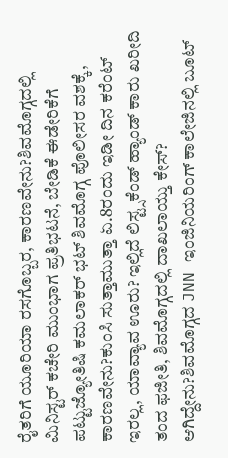ರೈತರಿಗೆ ಯೂರಿಯಾ ರಸಗೊಬ್ಬರ, ಕಾರಣವೇನು?ಶಿವಮೊಗ್ಗದಲ್ಲಿ ಮಿನಿಸ್ಟರ್ ಕಚೇರಿ ಮುಂಭಾಗ ಪ್ರತಿಭಟನೆ, ಬೇಡಿಕೆ ಈಡೇರಿಕೆಗೆ ಪಟ್ಟುಜ್ಯೋತಿಷಿ ಕಮಲಾಕರ್ ಭಟ್ ಶಿವಮೊಗ್ಗ ಪೊಲೀಸರ ವಶಕ್ಕೆ, ಕಾರಣವೇನು?ಕುಂಸಿ ಸುತ್ತಾಮುತ್ತಾ ಏ.8ರಂದು ಇಡೀ ದಿನ ಕರೆಂಟ್ ಇರಲ್ಲ, ಯಾವ್ಯಾವ ಊರು? ಇಲ್ಲಿದೆ ಲಿಸ್ಟ್ಸಕೆಂಡ್ ಹ್ಯಾಂಡ್ ಕಾರು ಖರೀದಿ ತಂದ ಫಜೀತಿ, ಶಿವಮೊಗ್ಗದಲ್ಲಿ ದಾಖಲಾಯ್ತು ಕೇಸ್? ಆಗಿದ್ದೇನು?ಶಿವಮೊಗ್ಗದ JNN ಇಂಜಿನಿಯರಿಂಗ್ ಕಾಲೇಜಿನಲ್ಲಿ ಬೂಟ್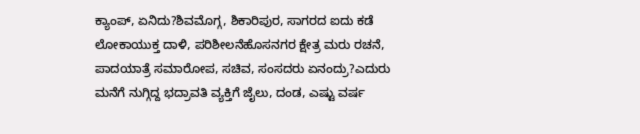ಕ್ಯಾಂಪ್, ಏನಿದು?ಶಿವಮೊಗ್ಗ, ಶಿಕಾರಿಪುರ, ಸಾಗರದ ಐದು ಕಡೆ ಲೋಕಾಯುಕ್ತ ದಾಳಿ, ಪರಿಶೀಲನೆಹೊಸನಗರ ಕ್ಷೇತ್ರ ಮರು ರಚನೆ, ಪಾದಯಾತ್ರೆ ಸಮಾರೋಪ, ಸಚಿವ, ಸಂಸದರು ಏನಂದ್ರು?ಎದುರು ಮನೆಗೆ ನುಗ್ಗಿದ್ದ ಭದ್ರಾವತಿ ವ್ಯಕ್ತಿಗೆ ಜೈಲು, ದಂಡ, ಎಷ್ಟು ವರ್ಷ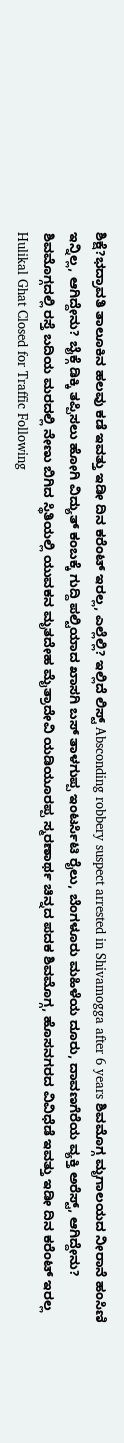ಶಿಕ್ಷೆ?ಭದ್ರಾವತಿ ತಾಲೂಕಿನ ಹಲವು ಕಡೆ ಇವತ್ತು ಇಡೀ ದಿನ ಕರೆಂಟ್ ಇರಲ್ಲ, ಎಲ್ಲೆಲ್ಲಿ? ಇಲ್ಲಿದೆ ಲಿಸ್ಟ್ Absconding robbery suspect arrested in Shivamogga after 6 years ಶಿವಮೊಗ್ಗ ಮೃಗಾಲಯದ ನೀರಾನೆ ಹಂಸಿಣಿ ಇನ್ನಿಲ್ಲ, ಆಗಿದ್ದೇನು? ಬೈಕ್ಗೆ ಡಿಕ್ಕಿ ತಪ್ಪಿಸಲು ಹೋಗಿ ವಿದ್ಯುತ್ ಕಂಬಕ್ಕೆ ಗುದ್ದಿ ಪಲ್ಟಿಯಾದ ಖಾಸಗಿ ಬಸ್ ತಾಳಗುಪ್ಪ ಇಂಟರ್ಸಿಟಿ ರೈಲು, ಬೆಂಗಳೂರು ಮಹಿಳೆಯ ದೂರು, ದಾವಣಗೆರೆಯ ವ್ಯಕ್ತಿ ಅರೆಸ್ಟ್, ಆಗಿದ್ದೇನು? ಶಿವಮೊಗ್ಗದಲ್ಲಿ ರಸ್ತೆ ಬದಿಯ ಮರದಲ್ಲಿ ನೇಣು ಬಿಗಿದ ಸ್ಥಿತಿಯಲ್ಲಿ ಯುವಕನ ಮೃತದೇಹ ಮೈತ್ರಾದೇವಿ ಯಡಿಯೂರಪ್ಪ ಸ್ಮರಣಾರ್ಥ ಚಿನ್ನದ ಪದಕ ಶಿವಮೊಗ್ಗ, ಹೊಸನಗರದ ವಿವಿಧೆಡೆ ಇವತ್ತು ಇಡೀ ದಿನ ಕರೆಂಟ್ ಇರಲ್ಲ Hulikal Ghat Closed for Traffic Following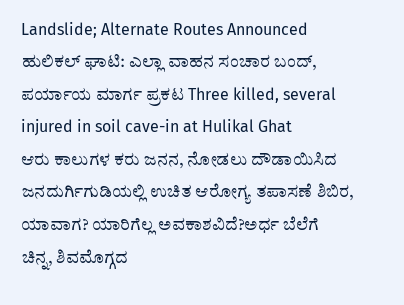Landslide; Alternate Routes Announced ಹುಲಿಕಲ್ ಘಾಟಿ: ಎಲ್ಲಾ ವಾಹನ ಸಂಚಾರ ಬಂದ್, ಪರ್ಯಾಯ ಮಾರ್ಗ ಪ್ರಕಟ Three killed, several injured in soil cave-in at Hulikal Ghat
ಆರು ಕಾಲುಗಳ ಕರು ಜನನ, ನೋಡಲು ದೌಡಾಯಿಸಿದ ಜನದುರ್ಗಿಗುಡಿಯಲ್ಲಿ ಉಚಿತ ಆರೋಗ್ಯ ತಪಾಸಣೆ ಶಿಬಿರ, ಯಾವಾಗ? ಯಾರಿಗೆಲ್ಲ ಅವಕಾಶವಿದೆ?ಅರ್ಧ ಬೆಲೆಗೆ ಚಿನ್ನ, ಶಿವಮೊಗ್ಗದ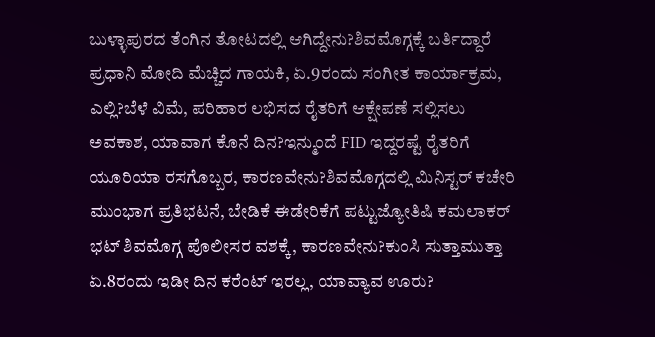ಬುಳ್ಳಾಪುರದ ತೆಂಗಿನ ತೋಟದಲ್ಲಿ ಆಗಿದ್ದೇನು?ಶಿವಮೊಗ್ಗಕ್ಕೆ ಬರ್ತಿದ್ದಾರೆ ಪ್ರಧಾನಿ ಮೋದಿ ಮೆಚ್ಚಿದ ಗಾಯಕಿ, ಏ.9ರಂದು ಸಂಗೀತ ಕಾರ್ಯಾಕ್ರಮ, ಎಲ್ಲಿ?ಬೆಳೆ ವಿಮೆ, ಪರಿಹಾರ ಲಭಿಸದ ರೈತರಿಗೆ ಆಕ್ಷೇಪಣೆ ಸಲ್ಲಿಸಲು ಅವಕಾಶ, ಯಾವಾಗ ಕೊನೆ ದಿನ?ಇನ್ಮುಂದೆ FID ಇದ್ದರಷ್ಟೆ ರೈತರಿಗೆ ಯೂರಿಯಾ ರಸಗೊಬ್ಬರ, ಕಾರಣವೇನು?ಶಿವಮೊಗ್ಗದಲ್ಲಿ ಮಿನಿಸ್ಟರ್ ಕಚೇರಿ ಮುಂಭಾಗ ಪ್ರತಿಭಟನೆ, ಬೇಡಿಕೆ ಈಡೇರಿಕೆಗೆ ಪಟ್ಟುಜ್ಯೋತಿಷಿ ಕಮಲಾಕರ್ ಭಟ್ ಶಿವಮೊಗ್ಗ ಪೊಲೀಸರ ವಶಕ್ಕೆ, ಕಾರಣವೇನು?ಕುಂಸಿ ಸುತ್ತಾಮುತ್ತಾ ಏ.8ರಂದು ಇಡೀ ದಿನ ಕರೆಂಟ್ ಇರಲ್ಲ, ಯಾವ್ಯಾವ ಊರು?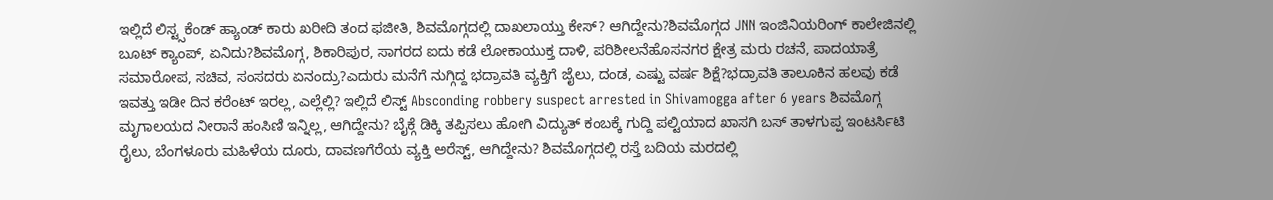ಇಲ್ಲಿದೆ ಲಿಸ್ಟ್ಸಕೆಂಡ್ ಹ್ಯಾಂಡ್ ಕಾರು ಖರೀದಿ ತಂದ ಫಜೀತಿ, ಶಿವಮೊಗ್ಗದಲ್ಲಿ ದಾಖಲಾಯ್ತು ಕೇಸ್? ಆಗಿದ್ದೇನು?ಶಿವಮೊಗ್ಗದ JNN ಇಂಜಿನಿಯರಿಂಗ್ ಕಾಲೇಜಿನಲ್ಲಿ ಬೂಟ್ ಕ್ಯಾಂಪ್, ಏನಿದು?ಶಿವಮೊಗ್ಗ, ಶಿಕಾರಿಪುರ, ಸಾಗರದ ಐದು ಕಡೆ ಲೋಕಾಯುಕ್ತ ದಾಳಿ, ಪರಿಶೀಲನೆಹೊಸನಗರ ಕ್ಷೇತ್ರ ಮರು ರಚನೆ, ಪಾದಯಾತ್ರೆ ಸಮಾರೋಪ, ಸಚಿವ, ಸಂಸದರು ಏನಂದ್ರು?ಎದುರು ಮನೆಗೆ ನುಗ್ಗಿದ್ದ ಭದ್ರಾವತಿ ವ್ಯಕ್ತಿಗೆ ಜೈಲು, ದಂಡ, ಎಷ್ಟು ವರ್ಷ ಶಿಕ್ಷೆ?ಭದ್ರಾವತಿ ತಾಲೂಕಿನ ಹಲವು ಕಡೆ ಇವತ್ತು ಇಡೀ ದಿನ ಕರೆಂಟ್ ಇರಲ್ಲ, ಎಲ್ಲೆಲ್ಲಿ? ಇಲ್ಲಿದೆ ಲಿಸ್ಟ್ Absconding robbery suspect arrested in Shivamogga after 6 years ಶಿವಮೊಗ್ಗ ಮೃಗಾಲಯದ ನೀರಾನೆ ಹಂಸಿಣಿ ಇನ್ನಿಲ್ಲ, ಆಗಿದ್ದೇನು? ಬೈಕ್ಗೆ ಡಿಕ್ಕಿ ತಪ್ಪಿಸಲು ಹೋಗಿ ವಿದ್ಯುತ್ ಕಂಬಕ್ಕೆ ಗುದ್ದಿ ಪಲ್ಟಿಯಾದ ಖಾಸಗಿ ಬಸ್ ತಾಳಗುಪ್ಪ ಇಂಟರ್ಸಿಟಿ ರೈಲು, ಬೆಂಗಳೂರು ಮಹಿಳೆಯ ದೂರು, ದಾವಣಗೆರೆಯ ವ್ಯಕ್ತಿ ಅರೆಸ್ಟ್, ಆಗಿದ್ದೇನು? ಶಿವಮೊಗ್ಗದಲ್ಲಿ ರಸ್ತೆ ಬದಿಯ ಮರದಲ್ಲಿ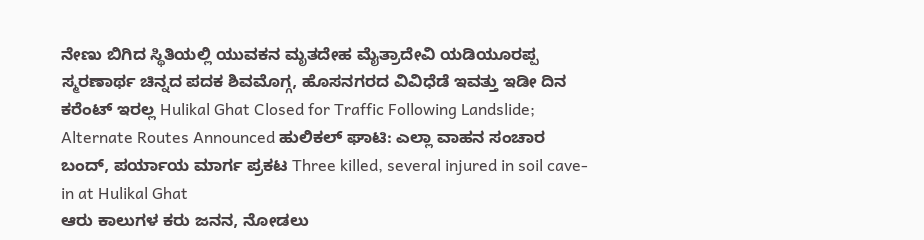ನೇಣು ಬಿಗಿದ ಸ್ಥಿತಿಯಲ್ಲಿ ಯುವಕನ ಮೃತದೇಹ ಮೈತ್ರಾದೇವಿ ಯಡಿಯೂರಪ್ಪ ಸ್ಮರಣಾರ್ಥ ಚಿನ್ನದ ಪದಕ ಶಿವಮೊಗ್ಗ, ಹೊಸನಗರದ ವಿವಿಧೆಡೆ ಇವತ್ತು ಇಡೀ ದಿನ ಕರೆಂಟ್ ಇರಲ್ಲ Hulikal Ghat Closed for Traffic Following Landslide; Alternate Routes Announced ಹುಲಿಕಲ್ ಘಾಟಿ: ಎಲ್ಲಾ ವಾಹನ ಸಂಚಾರ ಬಂದ್, ಪರ್ಯಾಯ ಮಾರ್ಗ ಪ್ರಕಟ Three killed, several injured in soil cave-in at Hulikal Ghat
ಆರು ಕಾಲುಗಳ ಕರು ಜನನ, ನೋಡಲು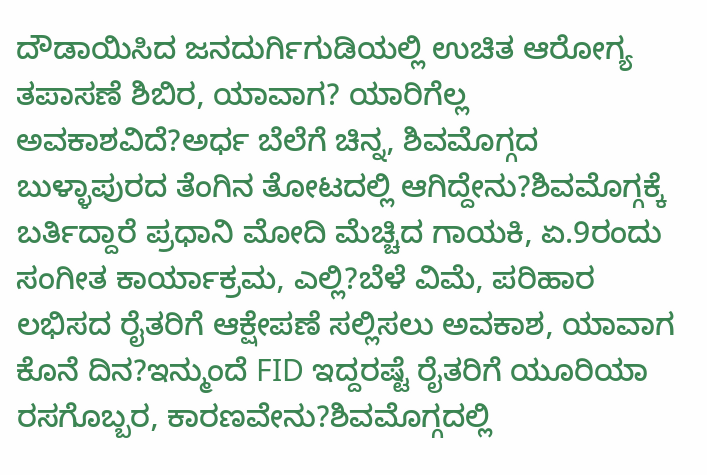ದೌಡಾಯಿಸಿದ ಜನದುರ್ಗಿಗುಡಿಯಲ್ಲಿ ಉಚಿತ ಆರೋಗ್ಯ ತಪಾಸಣೆ ಶಿಬಿರ, ಯಾವಾಗ? ಯಾರಿಗೆಲ್ಲ ಅವಕಾಶವಿದೆ?ಅರ್ಧ ಬೆಲೆಗೆ ಚಿನ್ನ, ಶಿವಮೊಗ್ಗದ ಬುಳ್ಳಾಪುರದ ತೆಂಗಿನ ತೋಟದಲ್ಲಿ ಆಗಿದ್ದೇನು?ಶಿವಮೊಗ್ಗಕ್ಕೆ ಬರ್ತಿದ್ದಾರೆ ಪ್ರಧಾನಿ ಮೋದಿ ಮೆಚ್ಚಿದ ಗಾಯಕಿ, ಏ.9ರಂದು ಸಂಗೀತ ಕಾರ್ಯಾಕ್ರಮ, ಎಲ್ಲಿ?ಬೆಳೆ ವಿಮೆ, ಪರಿಹಾರ ಲಭಿಸದ ರೈತರಿಗೆ ಆಕ್ಷೇಪಣೆ ಸಲ್ಲಿಸಲು ಅವಕಾಶ, ಯಾವಾಗ ಕೊನೆ ದಿನ?ಇನ್ಮುಂದೆ FID ಇದ್ದರಷ್ಟೆ ರೈತರಿಗೆ ಯೂರಿಯಾ ರಸಗೊಬ್ಬರ, ಕಾರಣವೇನು?ಶಿವಮೊಗ್ಗದಲ್ಲಿ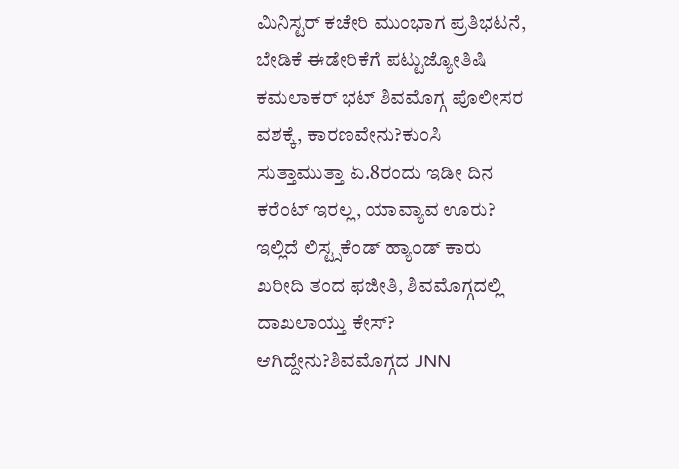ಮಿನಿಸ್ಟರ್ ಕಚೇರಿ ಮುಂಭಾಗ ಪ್ರತಿಭಟನೆ, ಬೇಡಿಕೆ ಈಡೇರಿಕೆಗೆ ಪಟ್ಟುಜ್ಯೋತಿಷಿ ಕಮಲಾಕರ್ ಭಟ್ ಶಿವಮೊಗ್ಗ ಪೊಲೀಸರ ವಶಕ್ಕೆ, ಕಾರಣವೇನು?ಕುಂಸಿ ಸುತ್ತಾಮುತ್ತಾ ಏ.8ರಂದು ಇಡೀ ದಿನ ಕರೆಂಟ್ ಇರಲ್ಲ, ಯಾವ್ಯಾವ ಊರು? ಇಲ್ಲಿದೆ ಲಿಸ್ಟ್ಸಕೆಂಡ್ ಹ್ಯಾಂಡ್ ಕಾರು ಖರೀದಿ ತಂದ ಫಜೀತಿ, ಶಿವಮೊಗ್ಗದಲ್ಲಿ ದಾಖಲಾಯ್ತು ಕೇಸ್? ಆಗಿದ್ದೇನು?ಶಿವಮೊಗ್ಗದ JNN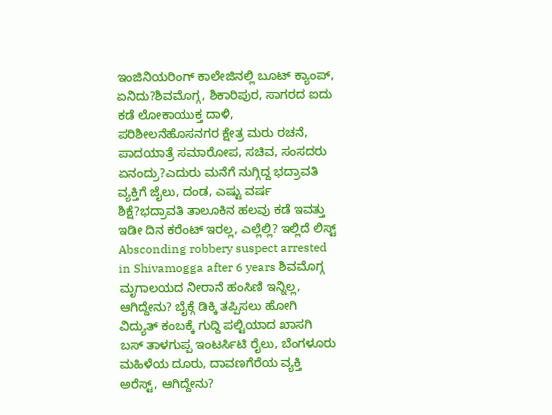ಇಂಜಿನಿಯರಿಂಗ್ ಕಾಲೇಜಿನಲ್ಲಿ ಬೂಟ್ ಕ್ಯಾಂಪ್, ಏನಿದು?ಶಿವಮೊಗ್ಗ, ಶಿಕಾರಿಪುರ, ಸಾಗರದ ಐದು ಕಡೆ ಲೋಕಾಯುಕ್ತ ದಾಳಿ, ಪರಿಶೀಲನೆಹೊಸನಗರ ಕ್ಷೇತ್ರ ಮರು ರಚನೆ, ಪಾದಯಾತ್ರೆ ಸಮಾರೋಪ, ಸಚಿವ, ಸಂಸದರು ಏನಂದ್ರು?ಎದುರು ಮನೆಗೆ ನುಗ್ಗಿದ್ದ ಭದ್ರಾವತಿ ವ್ಯಕ್ತಿಗೆ ಜೈಲು, ದಂಡ, ಎಷ್ಟು ವರ್ಷ ಶಿಕ್ಷೆ?ಭದ್ರಾವತಿ ತಾಲೂಕಿನ ಹಲವು ಕಡೆ ಇವತ್ತು ಇಡೀ ದಿನ ಕರೆಂಟ್ ಇರಲ್ಲ, ಎಲ್ಲೆಲ್ಲಿ? ಇಲ್ಲಿದೆ ಲಿಸ್ಟ್ Absconding robbery suspect arrested in Shivamogga after 6 years ಶಿವಮೊಗ್ಗ ಮೃಗಾಲಯದ ನೀರಾನೆ ಹಂಸಿಣಿ ಇನ್ನಿಲ್ಲ, ಆಗಿದ್ದೇನು? ಬೈಕ್ಗೆ ಡಿಕ್ಕಿ ತಪ್ಪಿಸಲು ಹೋಗಿ ವಿದ್ಯುತ್ ಕಂಬಕ್ಕೆ ಗುದ್ದಿ ಪಲ್ಟಿಯಾದ ಖಾಸಗಿ ಬಸ್ ತಾಳಗುಪ್ಪ ಇಂಟರ್ಸಿಟಿ ರೈಲು, ಬೆಂಗಳೂರು ಮಹಿಳೆಯ ದೂರು, ದಾವಣಗೆರೆಯ ವ್ಯಕ್ತಿ ಅರೆಸ್ಟ್, ಆಗಿದ್ದೇನು?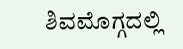ಶಿವಮೊಗ್ಗದಲ್ಲಿ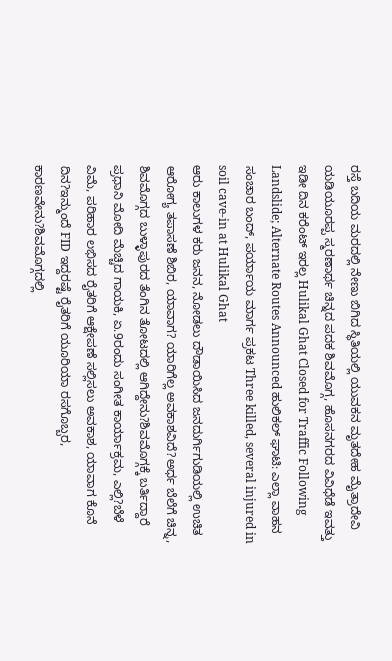ರಸ್ತೆ ಬದಿಯ ಮರದಲ್ಲಿ ನೇಣು ಬಿಗಿದ ಸ್ಥಿತಿಯಲ್ಲಿ ಯುವಕನ ಮೃತದೇಹ ಮೈತ್ರಾದೇವಿ ಯಡಿಯೂರಪ್ಪ ಸ್ಮರಣಾರ್ಥ ಚಿನ್ನದ ಪದಕ ಶಿವಮೊಗ್ಗ, ಹೊಸನಗರದ ವಿವಿಧೆಡೆ ಇವತ್ತು ಇಡೀ ದಿನ ಕರೆಂಟ್ ಇರಲ್ಲ Hulikal Ghat Closed for Traffic Following Landslide; Alternate Routes Announced ಹುಲಿಕಲ್ ಘಾಟಿ: ಎಲ್ಲಾ ವಾಹನ ಸಂಚಾರ ಬಂದ್, ಪರ್ಯಾಯ ಮಾರ್ಗ ಪ್ರಕಟ Three killed, several injured in soil cave-in at Hulikal Ghat
ಆರು ಕಾಲುಗಳ ಕರು ಜನನ, ನೋಡಲು ದೌಡಾಯಿಸಿದ ಜನದುರ್ಗಿಗುಡಿಯಲ್ಲಿ ಉಚಿತ ಆರೋಗ್ಯ ತಪಾಸಣೆ ಶಿಬಿರ, ಯಾವಾಗ? ಯಾರಿಗೆಲ್ಲ ಅವಕಾಶವಿದೆ?ಅರ್ಧ ಬೆಲೆಗೆ ಚಿನ್ನ, ಶಿವಮೊಗ್ಗದ ಬುಳ್ಳಾಪುರದ ತೆಂಗಿನ ತೋಟದಲ್ಲಿ ಆಗಿದ್ದೇನು?ಶಿವಮೊಗ್ಗಕ್ಕೆ ಬರ್ತಿದ್ದಾರೆ ಪ್ರಧಾನಿ ಮೋದಿ ಮೆಚ್ಚಿದ ಗಾಯಕಿ, ಏ.9ರಂದು ಸಂಗೀತ ಕಾರ್ಯಾಕ್ರಮ, ಎಲ್ಲಿ?ಬೆಳೆ ವಿಮೆ, ಪರಿಹಾರ ಲಭಿಸದ ರೈತರಿಗೆ ಆಕ್ಷೇಪಣೆ ಸಲ್ಲಿಸಲು ಅವಕಾಶ, ಯಾವಾಗ ಕೊನೆ ದಿನ?ಇನ್ಮುಂದೆ FID ಇದ್ದರಷ್ಟೆ ರೈತರಿಗೆ ಯೂರಿಯಾ ರಸಗೊಬ್ಬರ, ಕಾರಣವೇನು?ಶಿವಮೊಗ್ಗದಲ್ಲಿ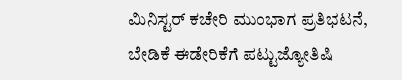ಮಿನಿಸ್ಟರ್ ಕಚೇರಿ ಮುಂಭಾಗ ಪ್ರತಿಭಟನೆ, ಬೇಡಿಕೆ ಈಡೇರಿಕೆಗೆ ಪಟ್ಟುಜ್ಯೋತಿಷಿ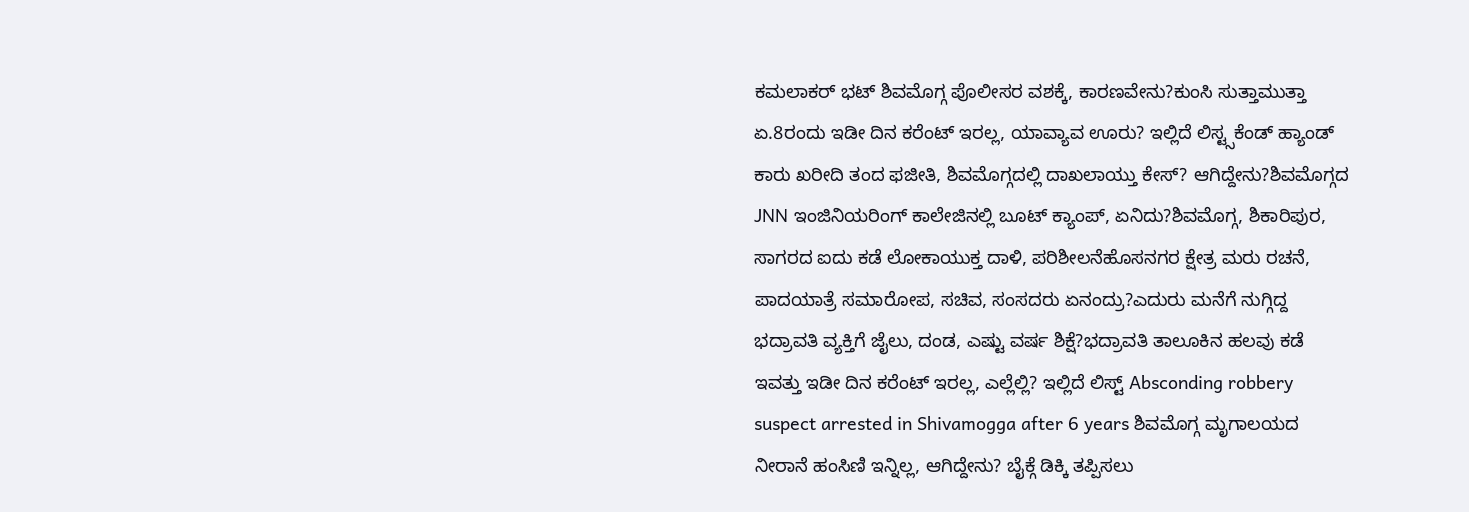ಕಮಲಾಕರ್ ಭಟ್ ಶಿವಮೊಗ್ಗ ಪೊಲೀಸರ ವಶಕ್ಕೆ, ಕಾರಣವೇನು?ಕುಂಸಿ ಸುತ್ತಾಮುತ್ತಾ ಏ.8ರಂದು ಇಡೀ ದಿನ ಕರೆಂಟ್ ಇರಲ್ಲ, ಯಾವ್ಯಾವ ಊರು? ಇಲ್ಲಿದೆ ಲಿಸ್ಟ್ಸಕೆಂಡ್ ಹ್ಯಾಂಡ್ ಕಾರು ಖರೀದಿ ತಂದ ಫಜೀತಿ, ಶಿವಮೊಗ್ಗದಲ್ಲಿ ದಾಖಲಾಯ್ತು ಕೇಸ್? ಆಗಿದ್ದೇನು?ಶಿವಮೊಗ್ಗದ JNN ಇಂಜಿನಿಯರಿಂಗ್ ಕಾಲೇಜಿನಲ್ಲಿ ಬೂಟ್ ಕ್ಯಾಂಪ್, ಏನಿದು?ಶಿವಮೊಗ್ಗ, ಶಿಕಾರಿಪುರ, ಸಾಗರದ ಐದು ಕಡೆ ಲೋಕಾಯುಕ್ತ ದಾಳಿ, ಪರಿಶೀಲನೆಹೊಸನಗರ ಕ್ಷೇತ್ರ ಮರು ರಚನೆ, ಪಾದಯಾತ್ರೆ ಸಮಾರೋಪ, ಸಚಿವ, ಸಂಸದರು ಏನಂದ್ರು?ಎದುರು ಮನೆಗೆ ನುಗ್ಗಿದ್ದ ಭದ್ರಾವತಿ ವ್ಯಕ್ತಿಗೆ ಜೈಲು, ದಂಡ, ಎಷ್ಟು ವರ್ಷ ಶಿಕ್ಷೆ?ಭದ್ರಾವತಿ ತಾಲೂಕಿನ ಹಲವು ಕಡೆ ಇವತ್ತು ಇಡೀ ದಿನ ಕರೆಂಟ್ ಇರಲ್ಲ, ಎಲ್ಲೆಲ್ಲಿ? ಇಲ್ಲಿದೆ ಲಿಸ್ಟ್ Absconding robbery suspect arrested in Shivamogga after 6 years ಶಿವಮೊಗ್ಗ ಮೃಗಾಲಯದ ನೀರಾನೆ ಹಂಸಿಣಿ ಇನ್ನಿಲ್ಲ, ಆಗಿದ್ದೇನು? ಬೈಕ್ಗೆ ಡಿಕ್ಕಿ ತಪ್ಪಿಸಲು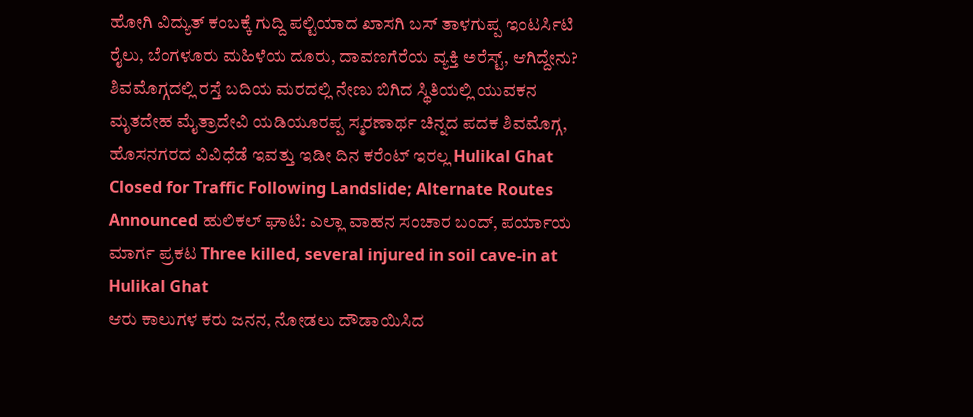ಹೋಗಿ ವಿದ್ಯುತ್ ಕಂಬಕ್ಕೆ ಗುದ್ದಿ ಪಲ್ಟಿಯಾದ ಖಾಸಗಿ ಬಸ್ ತಾಳಗುಪ್ಪ ಇಂಟರ್ಸಿಟಿ ರೈಲು, ಬೆಂಗಳೂರು ಮಹಿಳೆಯ ದೂರು, ದಾವಣಗೆರೆಯ ವ್ಯಕ್ತಿ ಅರೆಸ್ಟ್, ಆಗಿದ್ದೇನು? ಶಿವಮೊಗ್ಗದಲ್ಲಿ ರಸ್ತೆ ಬದಿಯ ಮರದಲ್ಲಿ ನೇಣು ಬಿಗಿದ ಸ್ಥಿತಿಯಲ್ಲಿ ಯುವಕನ ಮೃತದೇಹ ಮೈತ್ರಾದೇವಿ ಯಡಿಯೂರಪ್ಪ ಸ್ಮರಣಾರ್ಥ ಚಿನ್ನದ ಪದಕ ಶಿವಮೊಗ್ಗ, ಹೊಸನಗರದ ವಿವಿಧೆಡೆ ಇವತ್ತು ಇಡೀ ದಿನ ಕರೆಂಟ್ ಇರಲ್ಲ Hulikal Ghat Closed for Traffic Following Landslide; Alternate Routes Announced ಹುಲಿಕಲ್ ಘಾಟಿ: ಎಲ್ಲಾ ವಾಹನ ಸಂಚಾರ ಬಂದ್, ಪರ್ಯಾಯ ಮಾರ್ಗ ಪ್ರಕಟ Three killed, several injured in soil cave-in at Hulikal Ghat
ಆರು ಕಾಲುಗಳ ಕರು ಜನನ, ನೋಡಲು ದೌಡಾಯಿಸಿದ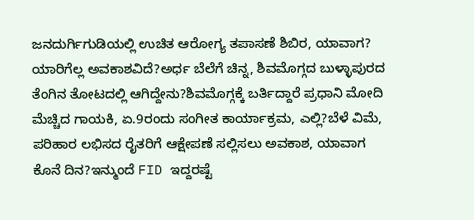ಜನದುರ್ಗಿಗುಡಿಯಲ್ಲಿ ಉಚಿತ ಆರೋಗ್ಯ ತಪಾಸಣೆ ಶಿಬಿರ, ಯಾವಾಗ? ಯಾರಿಗೆಲ್ಲ ಅವಕಾಶವಿದೆ?ಅರ್ಧ ಬೆಲೆಗೆ ಚಿನ್ನ, ಶಿವಮೊಗ್ಗದ ಬುಳ್ಳಾಪುರದ ತೆಂಗಿನ ತೋಟದಲ್ಲಿ ಆಗಿದ್ದೇನು?ಶಿವಮೊಗ್ಗಕ್ಕೆ ಬರ್ತಿದ್ದಾರೆ ಪ್ರಧಾನಿ ಮೋದಿ ಮೆಚ್ಚಿದ ಗಾಯಕಿ, ಏ.9ರಂದು ಸಂಗೀತ ಕಾರ್ಯಾಕ್ರಮ, ಎಲ್ಲಿ?ಬೆಳೆ ವಿಮೆ, ಪರಿಹಾರ ಲಭಿಸದ ರೈತರಿಗೆ ಆಕ್ಷೇಪಣೆ ಸಲ್ಲಿಸಲು ಅವಕಾಶ, ಯಾವಾಗ ಕೊನೆ ದಿನ?ಇನ್ಮುಂದೆ FID ಇದ್ದರಷ್ಟೆ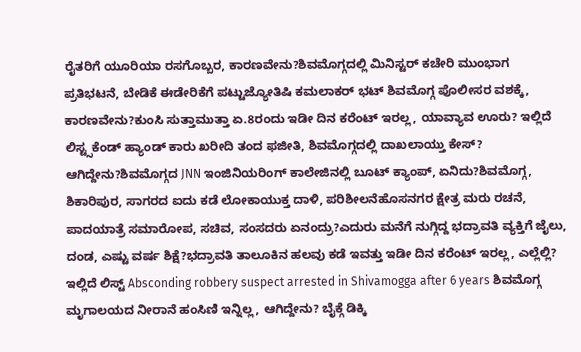ರೈತರಿಗೆ ಯೂರಿಯಾ ರಸಗೊಬ್ಬರ, ಕಾರಣವೇನು?ಶಿವಮೊಗ್ಗದಲ್ಲಿ ಮಿನಿಸ್ಟರ್ ಕಚೇರಿ ಮುಂಭಾಗ ಪ್ರತಿಭಟನೆ, ಬೇಡಿಕೆ ಈಡೇರಿಕೆಗೆ ಪಟ್ಟುಜ್ಯೋತಿಷಿ ಕಮಲಾಕರ್ ಭಟ್ ಶಿವಮೊಗ್ಗ ಪೊಲೀಸರ ವಶಕ್ಕೆ, ಕಾರಣವೇನು?ಕುಂಸಿ ಸುತ್ತಾಮುತ್ತಾ ಏ.8ರಂದು ಇಡೀ ದಿನ ಕರೆಂಟ್ ಇರಲ್ಲ, ಯಾವ್ಯಾವ ಊರು? ಇಲ್ಲಿದೆ ಲಿಸ್ಟ್ಸಕೆಂಡ್ ಹ್ಯಾಂಡ್ ಕಾರು ಖರೀದಿ ತಂದ ಫಜೀತಿ, ಶಿವಮೊಗ್ಗದಲ್ಲಿ ದಾಖಲಾಯ್ತು ಕೇಸ್? ಆಗಿದ್ದೇನು?ಶಿವಮೊಗ್ಗದ JNN ಇಂಜಿನಿಯರಿಂಗ್ ಕಾಲೇಜಿನಲ್ಲಿ ಬೂಟ್ ಕ್ಯಾಂಪ್, ಏನಿದು?ಶಿವಮೊಗ್ಗ, ಶಿಕಾರಿಪುರ, ಸಾಗರದ ಐದು ಕಡೆ ಲೋಕಾಯುಕ್ತ ದಾಳಿ, ಪರಿಶೀಲನೆಹೊಸನಗರ ಕ್ಷೇತ್ರ ಮರು ರಚನೆ, ಪಾದಯಾತ್ರೆ ಸಮಾರೋಪ, ಸಚಿವ, ಸಂಸದರು ಏನಂದ್ರು?ಎದುರು ಮನೆಗೆ ನುಗ್ಗಿದ್ದ ಭದ್ರಾವತಿ ವ್ಯಕ್ತಿಗೆ ಜೈಲು, ದಂಡ, ಎಷ್ಟು ವರ್ಷ ಶಿಕ್ಷೆ?ಭದ್ರಾವತಿ ತಾಲೂಕಿನ ಹಲವು ಕಡೆ ಇವತ್ತು ಇಡೀ ದಿನ ಕರೆಂಟ್ ಇರಲ್ಲ, ಎಲ್ಲೆಲ್ಲಿ? ಇಲ್ಲಿದೆ ಲಿಸ್ಟ್ Absconding robbery suspect arrested in Shivamogga after 6 years ಶಿವಮೊಗ್ಗ ಮೃಗಾಲಯದ ನೀರಾನೆ ಹಂಸಿಣಿ ಇನ್ನಿಲ್ಲ, ಆಗಿದ್ದೇನು? ಬೈಕ್ಗೆ ಡಿಕ್ಕಿ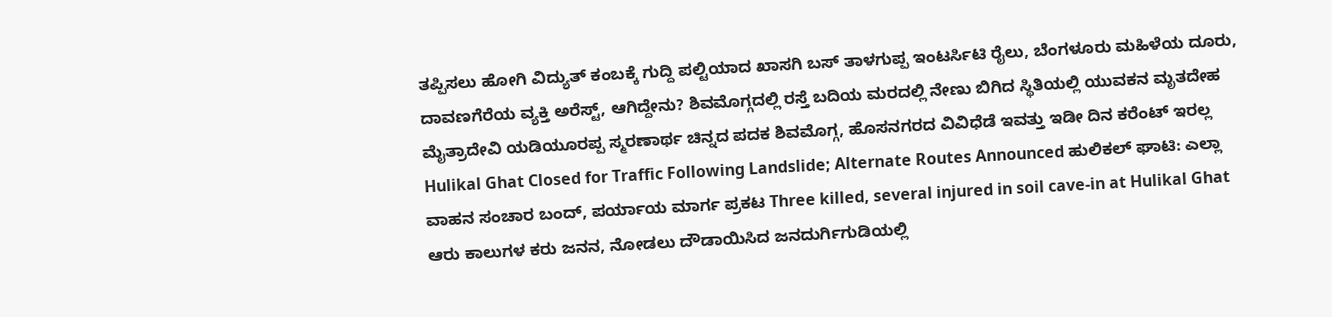ತಪ್ಪಿಸಲು ಹೋಗಿ ವಿದ್ಯುತ್ ಕಂಬಕ್ಕೆ ಗುದ್ದಿ ಪಲ್ಟಿಯಾದ ಖಾಸಗಿ ಬಸ್ ತಾಳಗುಪ್ಪ ಇಂಟರ್ಸಿಟಿ ರೈಲು, ಬೆಂಗಳೂರು ಮಹಿಳೆಯ ದೂರು, ದಾವಣಗೆರೆಯ ವ್ಯಕ್ತಿ ಅರೆಸ್ಟ್, ಆಗಿದ್ದೇನು? ಶಿವಮೊಗ್ಗದಲ್ಲಿ ರಸ್ತೆ ಬದಿಯ ಮರದಲ್ಲಿ ನೇಣು ಬಿಗಿದ ಸ್ಥಿತಿಯಲ್ಲಿ ಯುವಕನ ಮೃತದೇಹ ಮೈತ್ರಾದೇವಿ ಯಡಿಯೂರಪ್ಪ ಸ್ಮರಣಾರ್ಥ ಚಿನ್ನದ ಪದಕ ಶಿವಮೊಗ್ಗ, ಹೊಸನಗರದ ವಿವಿಧೆಡೆ ಇವತ್ತು ಇಡೀ ದಿನ ಕರೆಂಟ್ ಇರಲ್ಲ Hulikal Ghat Closed for Traffic Following Landslide; Alternate Routes Announced ಹುಲಿಕಲ್ ಘಾಟಿ: ಎಲ್ಲಾ ವಾಹನ ಸಂಚಾರ ಬಂದ್, ಪರ್ಯಾಯ ಮಾರ್ಗ ಪ್ರಕಟ Three killed, several injured in soil cave-in at Hulikal Ghat
ಆರು ಕಾಲುಗಳ ಕರು ಜನನ, ನೋಡಲು ದೌಡಾಯಿಸಿದ ಜನದುರ್ಗಿಗುಡಿಯಲ್ಲಿ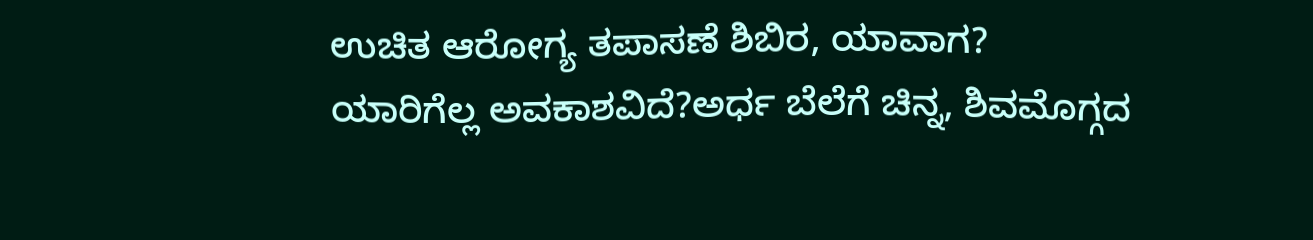ಉಚಿತ ಆರೋಗ್ಯ ತಪಾಸಣೆ ಶಿಬಿರ, ಯಾವಾಗ? ಯಾರಿಗೆಲ್ಲ ಅವಕಾಶವಿದೆ?ಅರ್ಧ ಬೆಲೆಗೆ ಚಿನ್ನ, ಶಿವಮೊಗ್ಗದ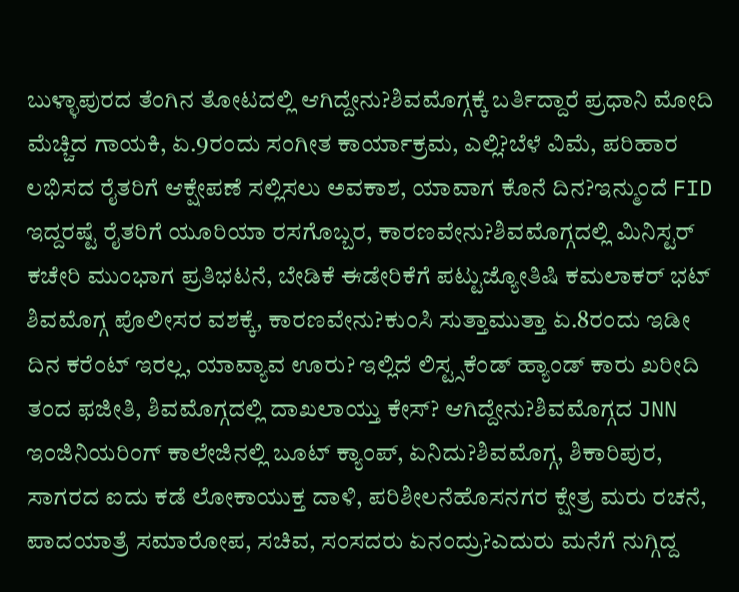ಬುಳ್ಳಾಪುರದ ತೆಂಗಿನ ತೋಟದಲ್ಲಿ ಆಗಿದ್ದೇನು?ಶಿವಮೊಗ್ಗಕ್ಕೆ ಬರ್ತಿದ್ದಾರೆ ಪ್ರಧಾನಿ ಮೋದಿ ಮೆಚ್ಚಿದ ಗಾಯಕಿ, ಏ.9ರಂದು ಸಂಗೀತ ಕಾರ್ಯಾಕ್ರಮ, ಎಲ್ಲಿ?ಬೆಳೆ ವಿಮೆ, ಪರಿಹಾರ ಲಭಿಸದ ರೈತರಿಗೆ ಆಕ್ಷೇಪಣೆ ಸಲ್ಲಿಸಲು ಅವಕಾಶ, ಯಾವಾಗ ಕೊನೆ ದಿನ?ಇನ್ಮುಂದೆ FID ಇದ್ದರಷ್ಟೆ ರೈತರಿಗೆ ಯೂರಿಯಾ ರಸಗೊಬ್ಬರ, ಕಾರಣವೇನು?ಶಿವಮೊಗ್ಗದಲ್ಲಿ ಮಿನಿಸ್ಟರ್ ಕಚೇರಿ ಮುಂಭಾಗ ಪ್ರತಿಭಟನೆ, ಬೇಡಿಕೆ ಈಡೇರಿಕೆಗೆ ಪಟ್ಟುಜ್ಯೋತಿಷಿ ಕಮಲಾಕರ್ ಭಟ್ ಶಿವಮೊಗ್ಗ ಪೊಲೀಸರ ವಶಕ್ಕೆ, ಕಾರಣವೇನು?ಕುಂಸಿ ಸುತ್ತಾಮುತ್ತಾ ಏ.8ರಂದು ಇಡೀ ದಿನ ಕರೆಂಟ್ ಇರಲ್ಲ, ಯಾವ್ಯಾವ ಊರು? ಇಲ್ಲಿದೆ ಲಿಸ್ಟ್ಸಕೆಂಡ್ ಹ್ಯಾಂಡ್ ಕಾರು ಖರೀದಿ ತಂದ ಫಜೀತಿ, ಶಿವಮೊಗ್ಗದಲ್ಲಿ ದಾಖಲಾಯ್ತು ಕೇಸ್? ಆಗಿದ್ದೇನು?ಶಿವಮೊಗ್ಗದ JNN ಇಂಜಿನಿಯರಿಂಗ್ ಕಾಲೇಜಿನಲ್ಲಿ ಬೂಟ್ ಕ್ಯಾಂಪ್, ಏನಿದು?ಶಿವಮೊಗ್ಗ, ಶಿಕಾರಿಪುರ, ಸಾಗರದ ಐದು ಕಡೆ ಲೋಕಾಯುಕ್ತ ದಾಳಿ, ಪರಿಶೀಲನೆಹೊಸನಗರ ಕ್ಷೇತ್ರ ಮರು ರಚನೆ, ಪಾದಯಾತ್ರೆ ಸಮಾರೋಪ, ಸಚಿವ, ಸಂಸದರು ಏನಂದ್ರು?ಎದುರು ಮನೆಗೆ ನುಗ್ಗಿದ್ದ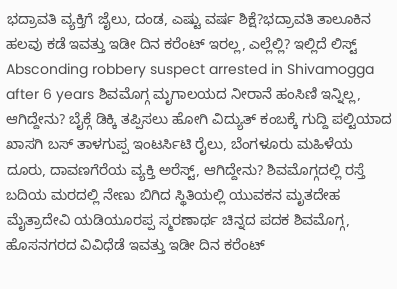ಭದ್ರಾವತಿ ವ್ಯಕ್ತಿಗೆ ಜೈಲು, ದಂಡ, ಎಷ್ಟು ವರ್ಷ ಶಿಕ್ಷೆ?ಭದ್ರಾವತಿ ತಾಲೂಕಿನ ಹಲವು ಕಡೆ ಇವತ್ತು ಇಡೀ ದಿನ ಕರೆಂಟ್ ಇರಲ್ಲ, ಎಲ್ಲೆಲ್ಲಿ? ಇಲ್ಲಿದೆ ಲಿಸ್ಟ್ Absconding robbery suspect arrested in Shivamogga after 6 years ಶಿವಮೊಗ್ಗ ಮೃಗಾಲಯದ ನೀರಾನೆ ಹಂಸಿಣಿ ಇನ್ನಿಲ್ಲ, ಆಗಿದ್ದೇನು? ಬೈಕ್ಗೆ ಡಿಕ್ಕಿ ತಪ್ಪಿಸಲು ಹೋಗಿ ವಿದ್ಯುತ್ ಕಂಬಕ್ಕೆ ಗುದ್ದಿ ಪಲ್ಟಿಯಾದ ಖಾಸಗಿ ಬಸ್ ತಾಳಗುಪ್ಪ ಇಂಟರ್ಸಿಟಿ ರೈಲು, ಬೆಂಗಳೂರು ಮಹಿಳೆಯ ದೂರು, ದಾವಣಗೆರೆಯ ವ್ಯಕ್ತಿ ಅರೆಸ್ಟ್, ಆಗಿದ್ದೇನು? ಶಿವಮೊಗ್ಗದಲ್ಲಿ ರಸ್ತೆ ಬದಿಯ ಮರದಲ್ಲಿ ನೇಣು ಬಿಗಿದ ಸ್ಥಿತಿಯಲ್ಲಿ ಯುವಕನ ಮೃತದೇಹ ಮೈತ್ರಾದೇವಿ ಯಡಿಯೂರಪ್ಪ ಸ್ಮರಣಾರ್ಥ ಚಿನ್ನದ ಪದಕ ಶಿವಮೊಗ್ಗ, ಹೊಸನಗರದ ವಿವಿಧೆಡೆ ಇವತ್ತು ಇಡೀ ದಿನ ಕರೆಂಟ್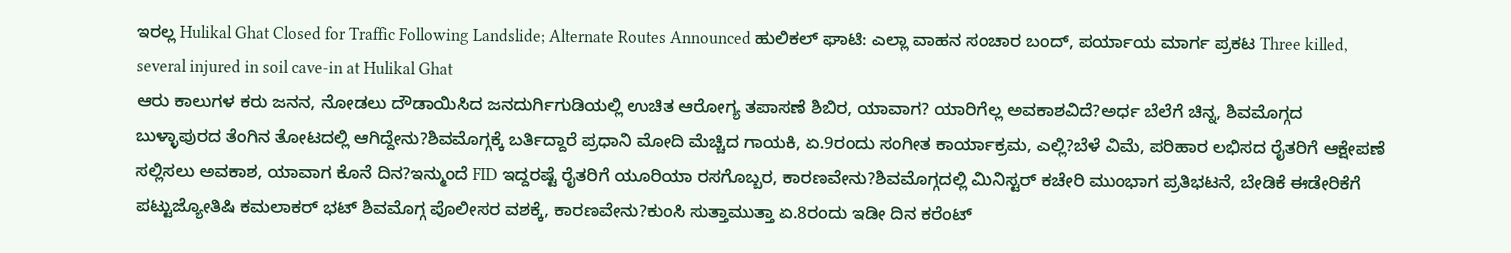ಇರಲ್ಲ Hulikal Ghat Closed for Traffic Following Landslide; Alternate Routes Announced ಹುಲಿಕಲ್ ಘಾಟಿ: ಎಲ್ಲಾ ವಾಹನ ಸಂಚಾರ ಬಂದ್, ಪರ್ಯಾಯ ಮಾರ್ಗ ಪ್ರಕಟ Three killed, several injured in soil cave-in at Hulikal Ghat
ಆರು ಕಾಲುಗಳ ಕರು ಜನನ, ನೋಡಲು ದೌಡಾಯಿಸಿದ ಜನದುರ್ಗಿಗುಡಿಯಲ್ಲಿ ಉಚಿತ ಆರೋಗ್ಯ ತಪಾಸಣೆ ಶಿಬಿರ, ಯಾವಾಗ? ಯಾರಿಗೆಲ್ಲ ಅವಕಾಶವಿದೆ?ಅರ್ಧ ಬೆಲೆಗೆ ಚಿನ್ನ, ಶಿವಮೊಗ್ಗದ ಬುಳ್ಳಾಪುರದ ತೆಂಗಿನ ತೋಟದಲ್ಲಿ ಆಗಿದ್ದೇನು?ಶಿವಮೊಗ್ಗಕ್ಕೆ ಬರ್ತಿದ್ದಾರೆ ಪ್ರಧಾನಿ ಮೋದಿ ಮೆಚ್ಚಿದ ಗಾಯಕಿ, ಏ.9ರಂದು ಸಂಗೀತ ಕಾರ್ಯಾಕ್ರಮ, ಎಲ್ಲಿ?ಬೆಳೆ ವಿಮೆ, ಪರಿಹಾರ ಲಭಿಸದ ರೈತರಿಗೆ ಆಕ್ಷೇಪಣೆ ಸಲ್ಲಿಸಲು ಅವಕಾಶ, ಯಾವಾಗ ಕೊನೆ ದಿನ?ಇನ್ಮುಂದೆ FID ಇದ್ದರಷ್ಟೆ ರೈತರಿಗೆ ಯೂರಿಯಾ ರಸಗೊಬ್ಬರ, ಕಾರಣವೇನು?ಶಿವಮೊಗ್ಗದಲ್ಲಿ ಮಿನಿಸ್ಟರ್ ಕಚೇರಿ ಮುಂಭಾಗ ಪ್ರತಿಭಟನೆ, ಬೇಡಿಕೆ ಈಡೇರಿಕೆಗೆ ಪಟ್ಟುಜ್ಯೋತಿಷಿ ಕಮಲಾಕರ್ ಭಟ್ ಶಿವಮೊಗ್ಗ ಪೊಲೀಸರ ವಶಕ್ಕೆ, ಕಾರಣವೇನು?ಕುಂಸಿ ಸುತ್ತಾಮುತ್ತಾ ಏ.8ರಂದು ಇಡೀ ದಿನ ಕರೆಂಟ್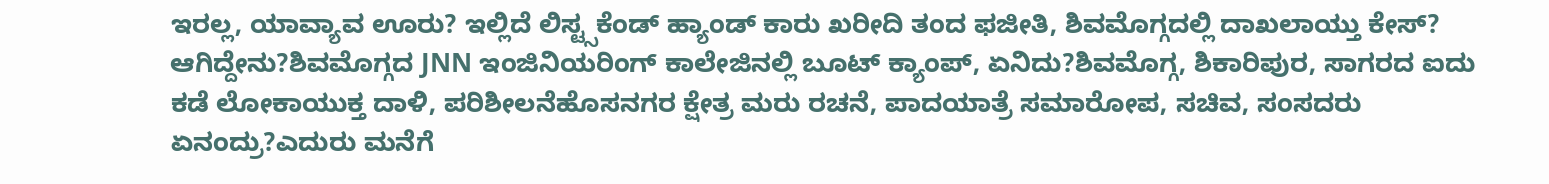ಇರಲ್ಲ, ಯಾವ್ಯಾವ ಊರು? ಇಲ್ಲಿದೆ ಲಿಸ್ಟ್ಸಕೆಂಡ್ ಹ್ಯಾಂಡ್ ಕಾರು ಖರೀದಿ ತಂದ ಫಜೀತಿ, ಶಿವಮೊಗ್ಗದಲ್ಲಿ ದಾಖಲಾಯ್ತು ಕೇಸ್? ಆಗಿದ್ದೇನು?ಶಿವಮೊಗ್ಗದ JNN ಇಂಜಿನಿಯರಿಂಗ್ ಕಾಲೇಜಿನಲ್ಲಿ ಬೂಟ್ ಕ್ಯಾಂಪ್, ಏನಿದು?ಶಿವಮೊಗ್ಗ, ಶಿಕಾರಿಪುರ, ಸಾಗರದ ಐದು ಕಡೆ ಲೋಕಾಯುಕ್ತ ದಾಳಿ, ಪರಿಶೀಲನೆಹೊಸನಗರ ಕ್ಷೇತ್ರ ಮರು ರಚನೆ, ಪಾದಯಾತ್ರೆ ಸಮಾರೋಪ, ಸಚಿವ, ಸಂಸದರು ಏನಂದ್ರು?ಎದುರು ಮನೆಗೆ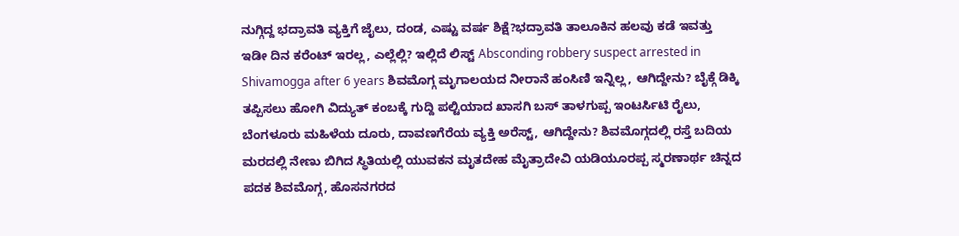ನುಗ್ಗಿದ್ದ ಭದ್ರಾವತಿ ವ್ಯಕ್ತಿಗೆ ಜೈಲು, ದಂಡ, ಎಷ್ಟು ವರ್ಷ ಶಿಕ್ಷೆ?ಭದ್ರಾವತಿ ತಾಲೂಕಿನ ಹಲವು ಕಡೆ ಇವತ್ತು ಇಡೀ ದಿನ ಕರೆಂಟ್ ಇರಲ್ಲ, ಎಲ್ಲೆಲ್ಲಿ? ಇಲ್ಲಿದೆ ಲಿಸ್ಟ್ Absconding robbery suspect arrested in Shivamogga after 6 years ಶಿವಮೊಗ್ಗ ಮೃಗಾಲಯದ ನೀರಾನೆ ಹಂಸಿಣಿ ಇನ್ನಿಲ್ಲ, ಆಗಿದ್ದೇನು? ಬೈಕ್ಗೆ ಡಿಕ್ಕಿ ತಪ್ಪಿಸಲು ಹೋಗಿ ವಿದ್ಯುತ್ ಕಂಬಕ್ಕೆ ಗುದ್ದಿ ಪಲ್ಟಿಯಾದ ಖಾಸಗಿ ಬಸ್ ತಾಳಗುಪ್ಪ ಇಂಟರ್ಸಿಟಿ ರೈಲು, ಬೆಂಗಳೂರು ಮಹಿಳೆಯ ದೂರು, ದಾವಣಗೆರೆಯ ವ್ಯಕ್ತಿ ಅರೆಸ್ಟ್, ಆಗಿದ್ದೇನು? ಶಿವಮೊಗ್ಗದಲ್ಲಿ ರಸ್ತೆ ಬದಿಯ ಮರದಲ್ಲಿ ನೇಣು ಬಿಗಿದ ಸ್ಥಿತಿಯಲ್ಲಿ ಯುವಕನ ಮೃತದೇಹ ಮೈತ್ರಾದೇವಿ ಯಡಿಯೂರಪ್ಪ ಸ್ಮರಣಾರ್ಥ ಚಿನ್ನದ ಪದಕ ಶಿವಮೊಗ್ಗ, ಹೊಸನಗರದ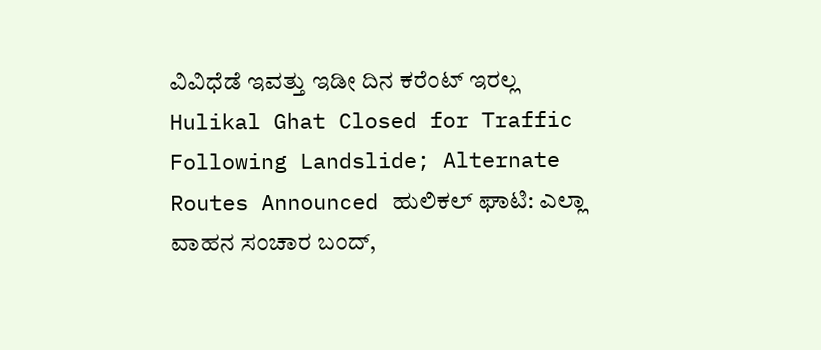ವಿವಿಧೆಡೆ ಇವತ್ತು ಇಡೀ ದಿನ ಕರೆಂಟ್ ಇರಲ್ಲ Hulikal Ghat Closed for Traffic Following Landslide; Alternate Routes Announced ಹುಲಿಕಲ್ ಘಾಟಿ: ಎಲ್ಲಾ ವಾಹನ ಸಂಚಾರ ಬಂದ್,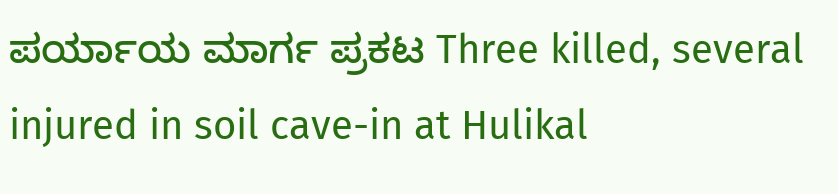ಪರ್ಯಾಯ ಮಾರ್ಗ ಪ್ರಕಟ Three killed, several injured in soil cave-in at Hulikal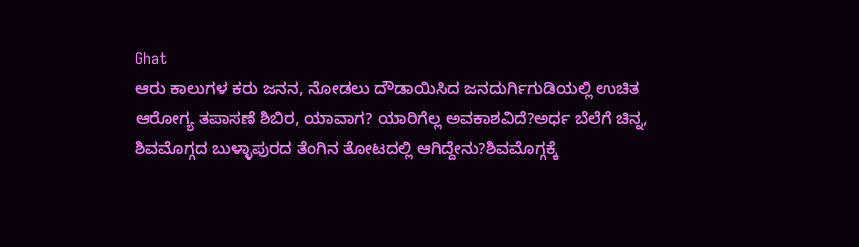Ghat
ಆರು ಕಾಲುಗಳ ಕರು ಜನನ, ನೋಡಲು ದೌಡಾಯಿಸಿದ ಜನದುರ್ಗಿಗುಡಿಯಲ್ಲಿ ಉಚಿತ ಆರೋಗ್ಯ ತಪಾಸಣೆ ಶಿಬಿರ, ಯಾವಾಗ? ಯಾರಿಗೆಲ್ಲ ಅವಕಾಶವಿದೆ?ಅರ್ಧ ಬೆಲೆಗೆ ಚಿನ್ನ, ಶಿವಮೊಗ್ಗದ ಬುಳ್ಳಾಪುರದ ತೆಂಗಿನ ತೋಟದಲ್ಲಿ ಆಗಿದ್ದೇನು?ಶಿವಮೊಗ್ಗಕ್ಕೆ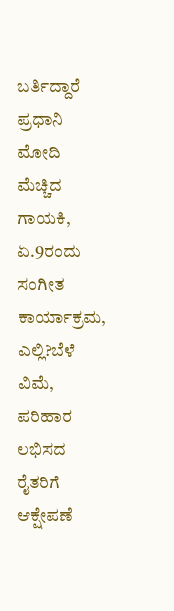ಬರ್ತಿದ್ದಾರೆ ಪ್ರಧಾನಿ ಮೋದಿ ಮೆಚ್ಚಿದ ಗಾಯಕಿ, ಏ.9ರಂದು ಸಂಗೀತ ಕಾರ್ಯಾಕ್ರಮ, ಎಲ್ಲಿ?ಬೆಳೆ ವಿಮೆ, ಪರಿಹಾರ ಲಭಿಸದ ರೈತರಿಗೆ ಆಕ್ಷೇಪಣೆ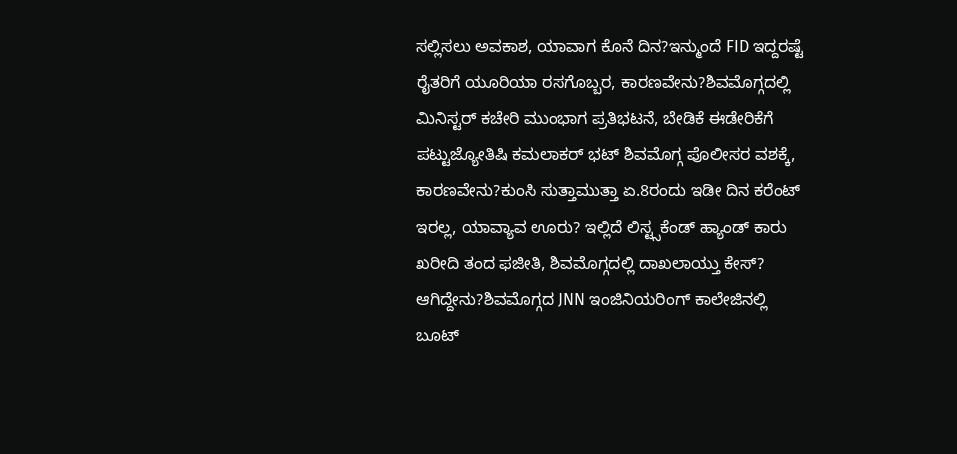ಸಲ್ಲಿಸಲು ಅವಕಾಶ, ಯಾವಾಗ ಕೊನೆ ದಿನ?ಇನ್ಮುಂದೆ FID ಇದ್ದರಷ್ಟೆ ರೈತರಿಗೆ ಯೂರಿಯಾ ರಸಗೊಬ್ಬರ, ಕಾರಣವೇನು?ಶಿವಮೊಗ್ಗದಲ್ಲಿ ಮಿನಿಸ್ಟರ್ ಕಚೇರಿ ಮುಂಭಾಗ ಪ್ರತಿಭಟನೆ, ಬೇಡಿಕೆ ಈಡೇರಿಕೆಗೆ ಪಟ್ಟುಜ್ಯೋತಿಷಿ ಕಮಲಾಕರ್ ಭಟ್ ಶಿವಮೊಗ್ಗ ಪೊಲೀಸರ ವಶಕ್ಕೆ, ಕಾರಣವೇನು?ಕುಂಸಿ ಸುತ್ತಾಮುತ್ತಾ ಏ.8ರಂದು ಇಡೀ ದಿನ ಕರೆಂಟ್ ಇರಲ್ಲ, ಯಾವ್ಯಾವ ಊರು? ಇಲ್ಲಿದೆ ಲಿಸ್ಟ್ಸಕೆಂಡ್ ಹ್ಯಾಂಡ್ ಕಾರು ಖರೀದಿ ತಂದ ಫಜೀತಿ, ಶಿವಮೊಗ್ಗದಲ್ಲಿ ದಾಖಲಾಯ್ತು ಕೇಸ್? ಆಗಿದ್ದೇನು?ಶಿವಮೊಗ್ಗದ JNN ಇಂಜಿನಿಯರಿಂಗ್ ಕಾಲೇಜಿನಲ್ಲಿ ಬೂಟ್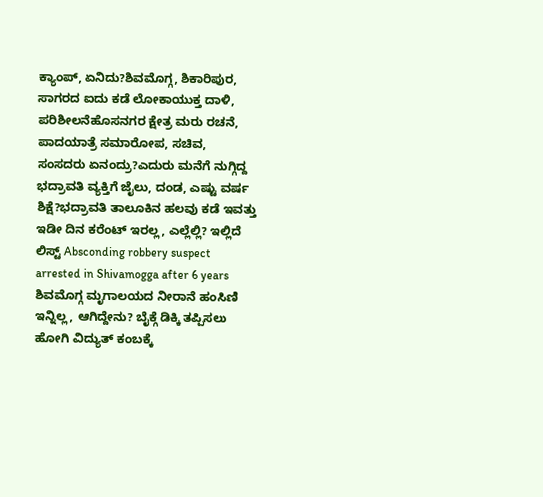ಕ್ಯಾಂಪ್, ಏನಿದು?ಶಿವಮೊಗ್ಗ, ಶಿಕಾರಿಪುರ, ಸಾಗರದ ಐದು ಕಡೆ ಲೋಕಾಯುಕ್ತ ದಾಳಿ, ಪರಿಶೀಲನೆಹೊಸನಗರ ಕ್ಷೇತ್ರ ಮರು ರಚನೆ, ಪಾದಯಾತ್ರೆ ಸಮಾರೋಪ, ಸಚಿವ, ಸಂಸದರು ಏನಂದ್ರು?ಎದುರು ಮನೆಗೆ ನುಗ್ಗಿದ್ದ ಭದ್ರಾವತಿ ವ್ಯಕ್ತಿಗೆ ಜೈಲು, ದಂಡ, ಎಷ್ಟು ವರ್ಷ ಶಿಕ್ಷೆ?ಭದ್ರಾವತಿ ತಾಲೂಕಿನ ಹಲವು ಕಡೆ ಇವತ್ತು ಇಡೀ ದಿನ ಕರೆಂಟ್ ಇರಲ್ಲ, ಎಲ್ಲೆಲ್ಲಿ? ಇಲ್ಲಿದೆ ಲಿಸ್ಟ್ Absconding robbery suspect arrested in Shivamogga after 6 years ಶಿವಮೊಗ್ಗ ಮೃಗಾಲಯದ ನೀರಾನೆ ಹಂಸಿಣಿ ಇನ್ನಿಲ್ಲ, ಆಗಿದ್ದೇನು? ಬೈಕ್ಗೆ ಡಿಕ್ಕಿ ತಪ್ಪಿಸಲು ಹೋಗಿ ವಿದ್ಯುತ್ ಕಂಬಕ್ಕೆ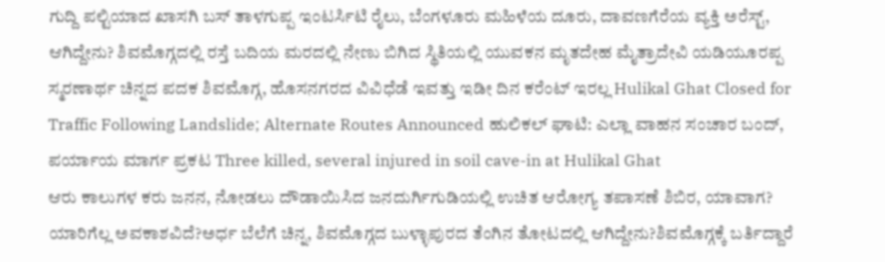ಗುದ್ದಿ ಪಲ್ಟಿಯಾದ ಖಾಸಗಿ ಬಸ್ ತಾಳಗುಪ್ಪ ಇಂಟರ್ಸಿಟಿ ರೈಲು, ಬೆಂಗಳೂರು ಮಹಿಳೆಯ ದೂರು, ದಾವಣಗೆರೆಯ ವ್ಯಕ್ತಿ ಅರೆಸ್ಟ್, ಆಗಿದ್ದೇನು? ಶಿವಮೊಗ್ಗದಲ್ಲಿ ರಸ್ತೆ ಬದಿಯ ಮರದಲ್ಲಿ ನೇಣು ಬಿಗಿದ ಸ್ಥಿತಿಯಲ್ಲಿ ಯುವಕನ ಮೃತದೇಹ ಮೈತ್ರಾದೇವಿ ಯಡಿಯೂರಪ್ಪ ಸ್ಮರಣಾರ್ಥ ಚಿನ್ನದ ಪದಕ ಶಿವಮೊಗ್ಗ, ಹೊಸನಗರದ ವಿವಿಧೆಡೆ ಇವತ್ತು ಇಡೀ ದಿನ ಕರೆಂಟ್ ಇರಲ್ಲ Hulikal Ghat Closed for Traffic Following Landslide; Alternate Routes Announced ಹುಲಿಕಲ್ ಘಾಟಿ: ಎಲ್ಲಾ ವಾಹನ ಸಂಚಾರ ಬಂದ್, ಪರ್ಯಾಯ ಮಾರ್ಗ ಪ್ರಕಟ Three killed, several injured in soil cave-in at Hulikal Ghat
ಆರು ಕಾಲುಗಳ ಕರು ಜನನ, ನೋಡಲು ದೌಡಾಯಿಸಿದ ಜನದುರ್ಗಿಗುಡಿಯಲ್ಲಿ ಉಚಿತ ಆರೋಗ್ಯ ತಪಾಸಣೆ ಶಿಬಿರ, ಯಾವಾಗ? ಯಾರಿಗೆಲ್ಲ ಅವಕಾಶವಿದೆ?ಅರ್ಧ ಬೆಲೆಗೆ ಚಿನ್ನ, ಶಿವಮೊಗ್ಗದ ಬುಳ್ಳಾಪುರದ ತೆಂಗಿನ ತೋಟದಲ್ಲಿ ಆಗಿದ್ದೇನು?ಶಿವಮೊಗ್ಗಕ್ಕೆ ಬರ್ತಿದ್ದಾರೆ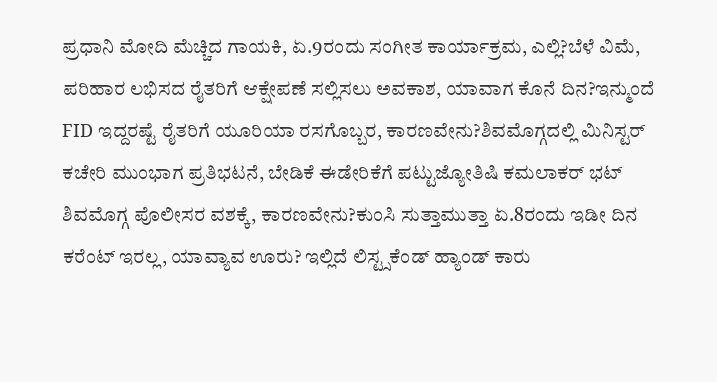ಪ್ರಧಾನಿ ಮೋದಿ ಮೆಚ್ಚಿದ ಗಾಯಕಿ, ಏ.9ರಂದು ಸಂಗೀತ ಕಾರ್ಯಾಕ್ರಮ, ಎಲ್ಲಿ?ಬೆಳೆ ವಿಮೆ, ಪರಿಹಾರ ಲಭಿಸದ ರೈತರಿಗೆ ಆಕ್ಷೇಪಣೆ ಸಲ್ಲಿಸಲು ಅವಕಾಶ, ಯಾವಾಗ ಕೊನೆ ದಿನ?ಇನ್ಮುಂದೆ FID ಇದ್ದರಷ್ಟೆ ರೈತರಿಗೆ ಯೂರಿಯಾ ರಸಗೊಬ್ಬರ, ಕಾರಣವೇನು?ಶಿವಮೊಗ್ಗದಲ್ಲಿ ಮಿನಿಸ್ಟರ್ ಕಚೇರಿ ಮುಂಭಾಗ ಪ್ರತಿಭಟನೆ, ಬೇಡಿಕೆ ಈಡೇರಿಕೆಗೆ ಪಟ್ಟುಜ್ಯೋತಿಷಿ ಕಮಲಾಕರ್ ಭಟ್ ಶಿವಮೊಗ್ಗ ಪೊಲೀಸರ ವಶಕ್ಕೆ, ಕಾರಣವೇನು?ಕುಂಸಿ ಸುತ್ತಾಮುತ್ತಾ ಏ.8ರಂದು ಇಡೀ ದಿನ ಕರೆಂಟ್ ಇರಲ್ಲ, ಯಾವ್ಯಾವ ಊರು? ಇಲ್ಲಿದೆ ಲಿಸ್ಟ್ಸಕೆಂಡ್ ಹ್ಯಾಂಡ್ ಕಾರು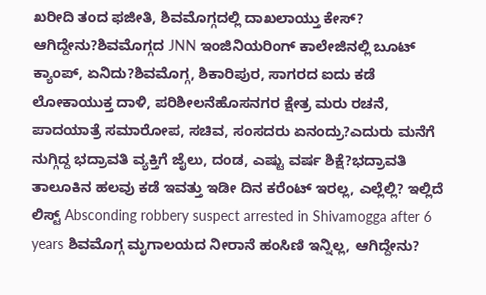ಖರೀದಿ ತಂದ ಫಜೀತಿ, ಶಿವಮೊಗ್ಗದಲ್ಲಿ ದಾಖಲಾಯ್ತು ಕೇಸ್? ಆಗಿದ್ದೇನು?ಶಿವಮೊಗ್ಗದ JNN ಇಂಜಿನಿಯರಿಂಗ್ ಕಾಲೇಜಿನಲ್ಲಿ ಬೂಟ್ ಕ್ಯಾಂಪ್, ಏನಿದು?ಶಿವಮೊಗ್ಗ, ಶಿಕಾರಿಪುರ, ಸಾಗರದ ಐದು ಕಡೆ ಲೋಕಾಯುಕ್ತ ದಾಳಿ, ಪರಿಶೀಲನೆಹೊಸನಗರ ಕ್ಷೇತ್ರ ಮರು ರಚನೆ, ಪಾದಯಾತ್ರೆ ಸಮಾರೋಪ, ಸಚಿವ, ಸಂಸದರು ಏನಂದ್ರು?ಎದುರು ಮನೆಗೆ ನುಗ್ಗಿದ್ದ ಭದ್ರಾವತಿ ವ್ಯಕ್ತಿಗೆ ಜೈಲು, ದಂಡ, ಎಷ್ಟು ವರ್ಷ ಶಿಕ್ಷೆ?ಭದ್ರಾವತಿ ತಾಲೂಕಿನ ಹಲವು ಕಡೆ ಇವತ್ತು ಇಡೀ ದಿನ ಕರೆಂಟ್ ಇರಲ್ಲ, ಎಲ್ಲೆಲ್ಲಿ? ಇಲ್ಲಿದೆ ಲಿಸ್ಟ್ Absconding robbery suspect arrested in Shivamogga after 6 years ಶಿವಮೊಗ್ಗ ಮೃಗಾಲಯದ ನೀರಾನೆ ಹಂಸಿಣಿ ಇನ್ನಿಲ್ಲ, ಆಗಿದ್ದೇನು?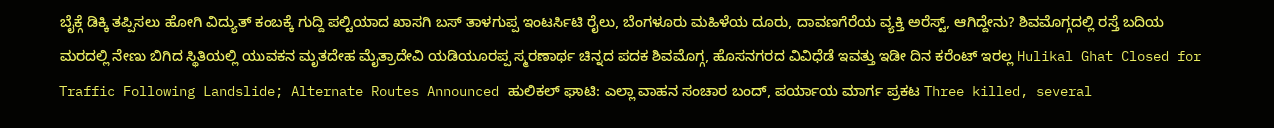ಬೈಕ್ಗೆ ಡಿಕ್ಕಿ ತಪ್ಪಿಸಲು ಹೋಗಿ ವಿದ್ಯುತ್ ಕಂಬಕ್ಕೆ ಗುದ್ದಿ ಪಲ್ಟಿಯಾದ ಖಾಸಗಿ ಬಸ್ ತಾಳಗುಪ್ಪ ಇಂಟರ್ಸಿಟಿ ರೈಲು, ಬೆಂಗಳೂರು ಮಹಿಳೆಯ ದೂರು, ದಾವಣಗೆರೆಯ ವ್ಯಕ್ತಿ ಅರೆಸ್ಟ್, ಆಗಿದ್ದೇನು? ಶಿವಮೊಗ್ಗದಲ್ಲಿ ರಸ್ತೆ ಬದಿಯ ಮರದಲ್ಲಿ ನೇಣು ಬಿಗಿದ ಸ್ಥಿತಿಯಲ್ಲಿ ಯುವಕನ ಮೃತದೇಹ ಮೈತ್ರಾದೇವಿ ಯಡಿಯೂರಪ್ಪ ಸ್ಮರಣಾರ್ಥ ಚಿನ್ನದ ಪದಕ ಶಿವಮೊಗ್ಗ, ಹೊಸನಗರದ ವಿವಿಧೆಡೆ ಇವತ್ತು ಇಡೀ ದಿನ ಕರೆಂಟ್ ಇರಲ್ಲ Hulikal Ghat Closed for Traffic Following Landslide; Alternate Routes Announced ಹುಲಿಕಲ್ ಘಾಟಿ: ಎಲ್ಲಾ ವಾಹನ ಸಂಚಾರ ಬಂದ್, ಪರ್ಯಾಯ ಮಾರ್ಗ ಪ್ರಕಟ Three killed, several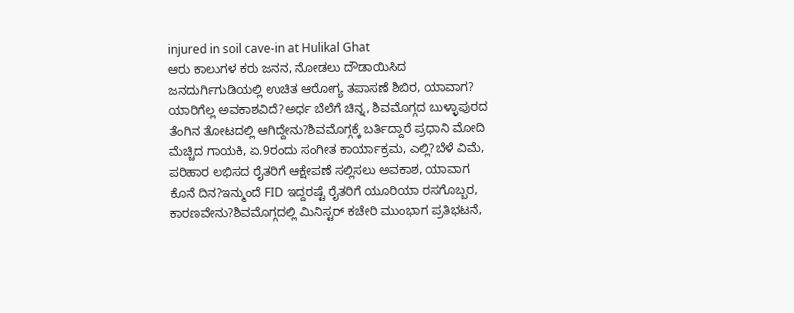injured in soil cave-in at Hulikal Ghat
ಆರು ಕಾಲುಗಳ ಕರು ಜನನ, ನೋಡಲು ದೌಡಾಯಿಸಿದ ಜನದುರ್ಗಿಗುಡಿಯಲ್ಲಿ ಉಚಿತ ಆರೋಗ್ಯ ತಪಾಸಣೆ ಶಿಬಿರ, ಯಾವಾಗ? ಯಾರಿಗೆಲ್ಲ ಅವಕಾಶವಿದೆ?ಅರ್ಧ ಬೆಲೆಗೆ ಚಿನ್ನ, ಶಿವಮೊಗ್ಗದ ಬುಳ್ಳಾಪುರದ ತೆಂಗಿನ ತೋಟದಲ್ಲಿ ಆಗಿದ್ದೇನು?ಶಿವಮೊಗ್ಗಕ್ಕೆ ಬರ್ತಿದ್ದಾರೆ ಪ್ರಧಾನಿ ಮೋದಿ ಮೆಚ್ಚಿದ ಗಾಯಕಿ, ಏ.9ರಂದು ಸಂಗೀತ ಕಾರ್ಯಾಕ್ರಮ, ಎಲ್ಲಿ?ಬೆಳೆ ವಿಮೆ, ಪರಿಹಾರ ಲಭಿಸದ ರೈತರಿಗೆ ಆಕ್ಷೇಪಣೆ ಸಲ್ಲಿಸಲು ಅವಕಾಶ, ಯಾವಾಗ ಕೊನೆ ದಿನ?ಇನ್ಮುಂದೆ FID ಇದ್ದರಷ್ಟೆ ರೈತರಿಗೆ ಯೂರಿಯಾ ರಸಗೊಬ್ಬರ, ಕಾರಣವೇನು?ಶಿವಮೊಗ್ಗದಲ್ಲಿ ಮಿನಿಸ್ಟರ್ ಕಚೇರಿ ಮುಂಭಾಗ ಪ್ರತಿಭಟನೆ,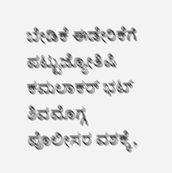ಬೇಡಿಕೆ ಈಡೇರಿಕೆಗೆ ಪಟ್ಟುಜ್ಯೋತಿಷಿ ಕಮಲಾಕರ್ ಭಟ್ ಶಿವಮೊಗ್ಗ ಪೊಲೀಸರ ವಶಕ್ಕೆ,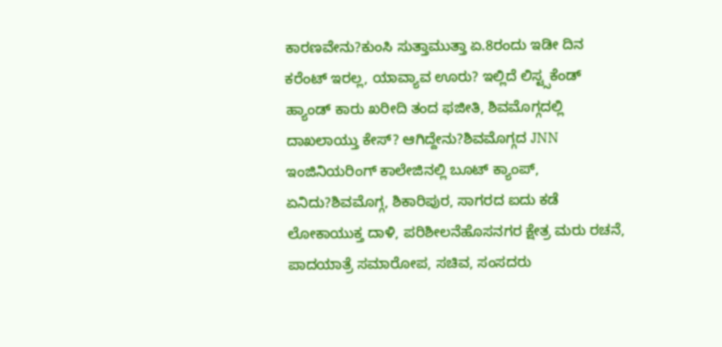ಕಾರಣವೇನು?ಕುಂಸಿ ಸುತ್ತಾಮುತ್ತಾ ಏ.8ರಂದು ಇಡೀ ದಿನ ಕರೆಂಟ್ ಇರಲ್ಲ, ಯಾವ್ಯಾವ ಊರು? ಇಲ್ಲಿದೆ ಲಿಸ್ಟ್ಸಕೆಂಡ್ ಹ್ಯಾಂಡ್ ಕಾರು ಖರೀದಿ ತಂದ ಫಜೀತಿ, ಶಿವಮೊಗ್ಗದಲ್ಲಿ ದಾಖಲಾಯ್ತು ಕೇಸ್? ಆಗಿದ್ದೇನು?ಶಿವಮೊಗ್ಗದ JNN ಇಂಜಿನಿಯರಿಂಗ್ ಕಾಲೇಜಿನಲ್ಲಿ ಬೂಟ್ ಕ್ಯಾಂಪ್, ಏನಿದು?ಶಿವಮೊಗ್ಗ, ಶಿಕಾರಿಪುರ, ಸಾಗರದ ಐದು ಕಡೆ ಲೋಕಾಯುಕ್ತ ದಾಳಿ, ಪರಿಶೀಲನೆಹೊಸನಗರ ಕ್ಷೇತ್ರ ಮರು ರಚನೆ, ಪಾದಯಾತ್ರೆ ಸಮಾರೋಪ, ಸಚಿವ, ಸಂಸದರು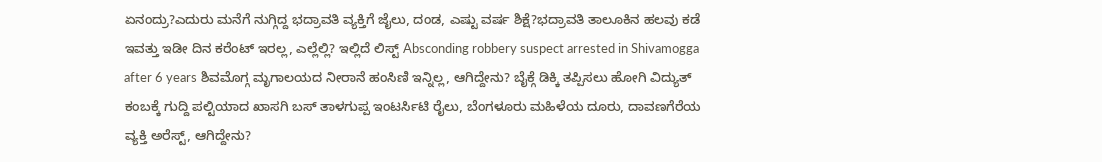ಏನಂದ್ರು?ಎದುರು ಮನೆಗೆ ನುಗ್ಗಿದ್ದ ಭದ್ರಾವತಿ ವ್ಯಕ್ತಿಗೆ ಜೈಲು, ದಂಡ, ಎಷ್ಟು ವರ್ಷ ಶಿಕ್ಷೆ?ಭದ್ರಾವತಿ ತಾಲೂಕಿನ ಹಲವು ಕಡೆ ಇವತ್ತು ಇಡೀ ದಿನ ಕರೆಂಟ್ ಇರಲ್ಲ, ಎಲ್ಲೆಲ್ಲಿ? ಇಲ್ಲಿದೆ ಲಿಸ್ಟ್ Absconding robbery suspect arrested in Shivamogga after 6 years ಶಿವಮೊಗ್ಗ ಮೃಗಾಲಯದ ನೀರಾನೆ ಹಂಸಿಣಿ ಇನ್ನಿಲ್ಲ, ಆಗಿದ್ದೇನು? ಬೈಕ್ಗೆ ಡಿಕ್ಕಿ ತಪ್ಪಿಸಲು ಹೋಗಿ ವಿದ್ಯುತ್ ಕಂಬಕ್ಕೆ ಗುದ್ದಿ ಪಲ್ಟಿಯಾದ ಖಾಸಗಿ ಬಸ್ ತಾಳಗುಪ್ಪ ಇಂಟರ್ಸಿಟಿ ರೈಲು, ಬೆಂಗಳೂರು ಮಹಿಳೆಯ ದೂರು, ದಾವಣಗೆರೆಯ ವ್ಯಕ್ತಿ ಅರೆಸ್ಟ್, ಆಗಿದ್ದೇನು?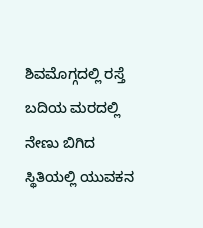ಶಿವಮೊಗ್ಗದಲ್ಲಿ ರಸ್ತೆ ಬದಿಯ ಮರದಲ್ಲಿ ನೇಣು ಬಿಗಿದ ಸ್ಥಿತಿಯಲ್ಲಿ ಯುವಕನ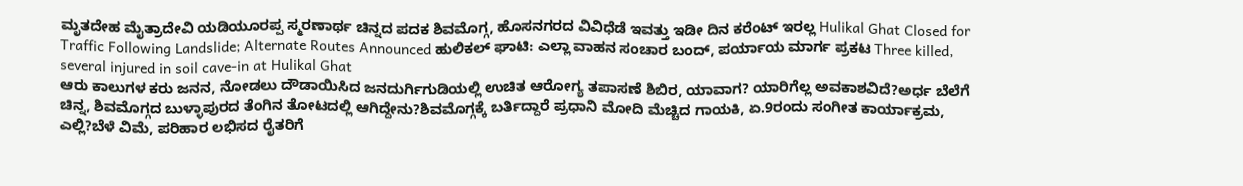ಮೃತದೇಹ ಮೈತ್ರಾದೇವಿ ಯಡಿಯೂರಪ್ಪ ಸ್ಮರಣಾರ್ಥ ಚಿನ್ನದ ಪದಕ ಶಿವಮೊಗ್ಗ, ಹೊಸನಗರದ ವಿವಿಧೆಡೆ ಇವತ್ತು ಇಡೀ ದಿನ ಕರೆಂಟ್ ಇರಲ್ಲ Hulikal Ghat Closed for Traffic Following Landslide; Alternate Routes Announced ಹುಲಿಕಲ್ ಘಾಟಿ: ಎಲ್ಲಾ ವಾಹನ ಸಂಚಾರ ಬಂದ್, ಪರ್ಯಾಯ ಮಾರ್ಗ ಪ್ರಕಟ Three killed, several injured in soil cave-in at Hulikal Ghat
ಆರು ಕಾಲುಗಳ ಕರು ಜನನ, ನೋಡಲು ದೌಡಾಯಿಸಿದ ಜನದುರ್ಗಿಗುಡಿಯಲ್ಲಿ ಉಚಿತ ಆರೋಗ್ಯ ತಪಾಸಣೆ ಶಿಬಿರ, ಯಾವಾಗ? ಯಾರಿಗೆಲ್ಲ ಅವಕಾಶವಿದೆ?ಅರ್ಧ ಬೆಲೆಗೆ ಚಿನ್ನ, ಶಿವಮೊಗ್ಗದ ಬುಳ್ಳಾಪುರದ ತೆಂಗಿನ ತೋಟದಲ್ಲಿ ಆಗಿದ್ದೇನು?ಶಿವಮೊಗ್ಗಕ್ಕೆ ಬರ್ತಿದ್ದಾರೆ ಪ್ರಧಾನಿ ಮೋದಿ ಮೆಚ್ಚಿದ ಗಾಯಕಿ, ಏ.9ರಂದು ಸಂಗೀತ ಕಾರ್ಯಾಕ್ರಮ, ಎಲ್ಲಿ?ಬೆಳೆ ವಿಮೆ, ಪರಿಹಾರ ಲಭಿಸದ ರೈತರಿಗೆ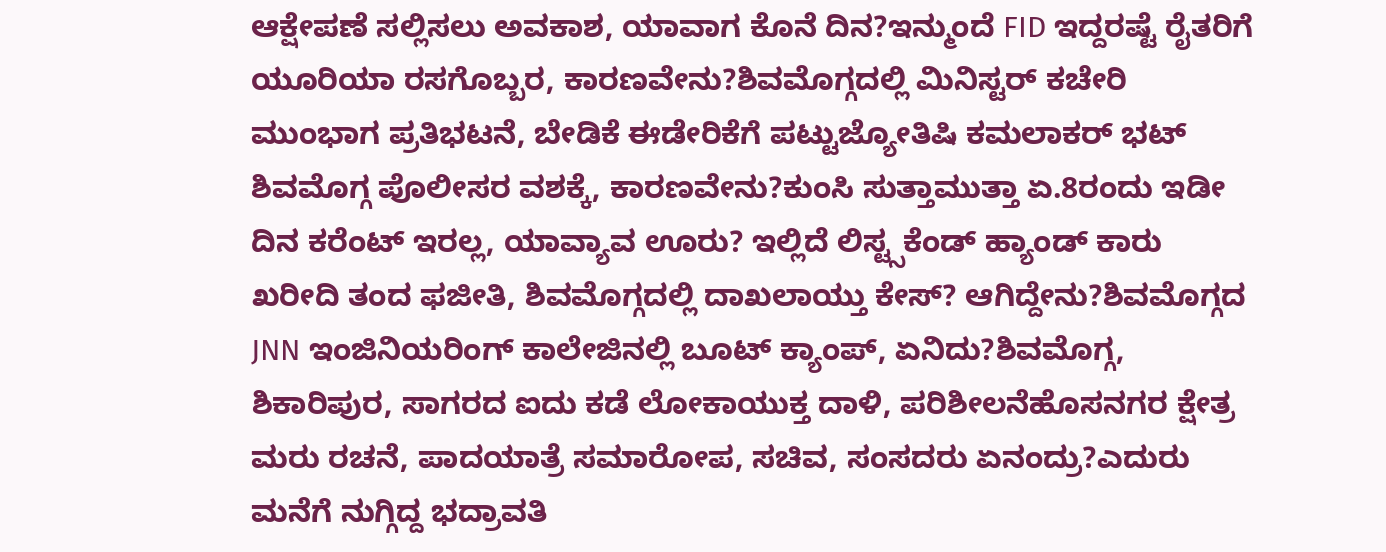ಆಕ್ಷೇಪಣೆ ಸಲ್ಲಿಸಲು ಅವಕಾಶ, ಯಾವಾಗ ಕೊನೆ ದಿನ?ಇನ್ಮುಂದೆ FID ಇದ್ದರಷ್ಟೆ ರೈತರಿಗೆ ಯೂರಿಯಾ ರಸಗೊಬ್ಬರ, ಕಾರಣವೇನು?ಶಿವಮೊಗ್ಗದಲ್ಲಿ ಮಿನಿಸ್ಟರ್ ಕಚೇರಿ ಮುಂಭಾಗ ಪ್ರತಿಭಟನೆ, ಬೇಡಿಕೆ ಈಡೇರಿಕೆಗೆ ಪಟ್ಟುಜ್ಯೋತಿಷಿ ಕಮಲಾಕರ್ ಭಟ್ ಶಿವಮೊಗ್ಗ ಪೊಲೀಸರ ವಶಕ್ಕೆ, ಕಾರಣವೇನು?ಕುಂಸಿ ಸುತ್ತಾಮುತ್ತಾ ಏ.8ರಂದು ಇಡೀ ದಿನ ಕರೆಂಟ್ ಇರಲ್ಲ, ಯಾವ್ಯಾವ ಊರು? ಇಲ್ಲಿದೆ ಲಿಸ್ಟ್ಸಕೆಂಡ್ ಹ್ಯಾಂಡ್ ಕಾರು ಖರೀದಿ ತಂದ ಫಜೀತಿ, ಶಿವಮೊಗ್ಗದಲ್ಲಿ ದಾಖಲಾಯ್ತು ಕೇಸ್? ಆಗಿದ್ದೇನು?ಶಿವಮೊಗ್ಗದ JNN ಇಂಜಿನಿಯರಿಂಗ್ ಕಾಲೇಜಿನಲ್ಲಿ ಬೂಟ್ ಕ್ಯಾಂಪ್, ಏನಿದು?ಶಿವಮೊಗ್ಗ, ಶಿಕಾರಿಪುರ, ಸಾಗರದ ಐದು ಕಡೆ ಲೋಕಾಯುಕ್ತ ದಾಳಿ, ಪರಿಶೀಲನೆಹೊಸನಗರ ಕ್ಷೇತ್ರ ಮರು ರಚನೆ, ಪಾದಯಾತ್ರೆ ಸಮಾರೋಪ, ಸಚಿವ, ಸಂಸದರು ಏನಂದ್ರು?ಎದುರು ಮನೆಗೆ ನುಗ್ಗಿದ್ದ ಭದ್ರಾವತಿ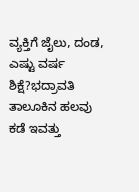ವ್ಯಕ್ತಿಗೆ ಜೈಲು, ದಂಡ, ಎಷ್ಟು ವರ್ಷ ಶಿಕ್ಷೆ?ಭದ್ರಾವತಿ ತಾಲೂಕಿನ ಹಲವು ಕಡೆ ಇವತ್ತು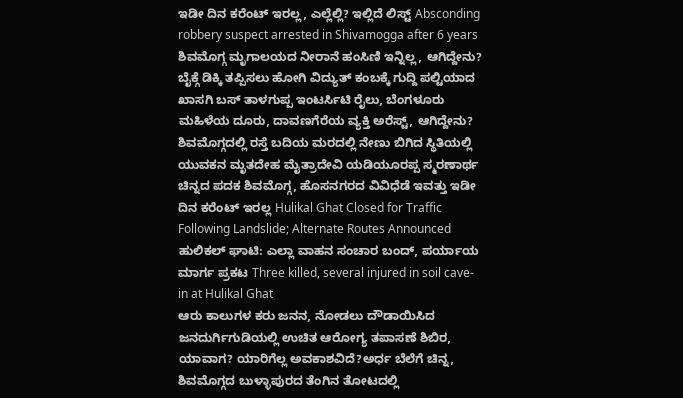ಇಡೀ ದಿನ ಕರೆಂಟ್ ಇರಲ್ಲ, ಎಲ್ಲೆಲ್ಲಿ? ಇಲ್ಲಿದೆ ಲಿಸ್ಟ್ Absconding robbery suspect arrested in Shivamogga after 6 years ಶಿವಮೊಗ್ಗ ಮೃಗಾಲಯದ ನೀರಾನೆ ಹಂಸಿಣಿ ಇನ್ನಿಲ್ಲ, ಆಗಿದ್ದೇನು? ಬೈಕ್ಗೆ ಡಿಕ್ಕಿ ತಪ್ಪಿಸಲು ಹೋಗಿ ವಿದ್ಯುತ್ ಕಂಬಕ್ಕೆ ಗುದ್ದಿ ಪಲ್ಟಿಯಾದ ಖಾಸಗಿ ಬಸ್ ತಾಳಗುಪ್ಪ ಇಂಟರ್ಸಿಟಿ ರೈಲು, ಬೆಂಗಳೂರು ಮಹಿಳೆಯ ದೂರು, ದಾವಣಗೆರೆಯ ವ್ಯಕ್ತಿ ಅರೆಸ್ಟ್, ಆಗಿದ್ದೇನು? ಶಿವಮೊಗ್ಗದಲ್ಲಿ ರಸ್ತೆ ಬದಿಯ ಮರದಲ್ಲಿ ನೇಣು ಬಿಗಿದ ಸ್ಥಿತಿಯಲ್ಲಿ ಯುವಕನ ಮೃತದೇಹ ಮೈತ್ರಾದೇವಿ ಯಡಿಯೂರಪ್ಪ ಸ್ಮರಣಾರ್ಥ ಚಿನ್ನದ ಪದಕ ಶಿವಮೊಗ್ಗ, ಹೊಸನಗರದ ವಿವಿಧೆಡೆ ಇವತ್ತು ಇಡೀ ದಿನ ಕರೆಂಟ್ ಇರಲ್ಲ Hulikal Ghat Closed for Traffic Following Landslide; Alternate Routes Announced ಹುಲಿಕಲ್ ಘಾಟಿ: ಎಲ್ಲಾ ವಾಹನ ಸಂಚಾರ ಬಂದ್, ಪರ್ಯಾಯ ಮಾರ್ಗ ಪ್ರಕಟ Three killed, several injured in soil cave-in at Hulikal Ghat
ಆರು ಕಾಲುಗಳ ಕರು ಜನನ, ನೋಡಲು ದೌಡಾಯಿಸಿದ ಜನದುರ್ಗಿಗುಡಿಯಲ್ಲಿ ಉಚಿತ ಆರೋಗ್ಯ ತಪಾಸಣೆ ಶಿಬಿರ, ಯಾವಾಗ? ಯಾರಿಗೆಲ್ಲ ಅವಕಾಶವಿದೆ?ಅರ್ಧ ಬೆಲೆಗೆ ಚಿನ್ನ, ಶಿವಮೊಗ್ಗದ ಬುಳ್ಳಾಪುರದ ತೆಂಗಿನ ತೋಟದಲ್ಲಿ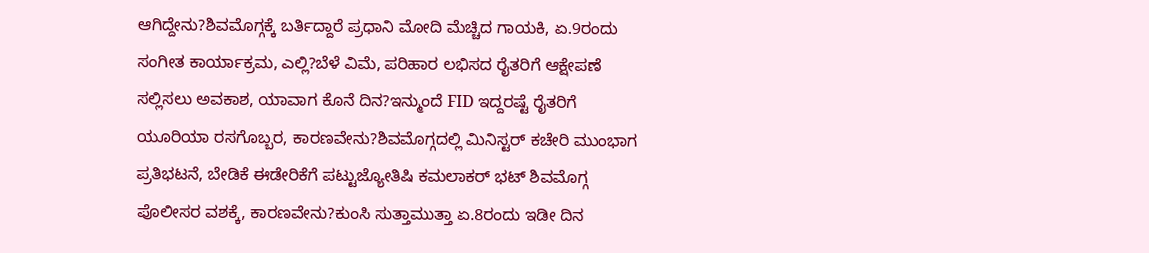ಆಗಿದ್ದೇನು?ಶಿವಮೊಗ್ಗಕ್ಕೆ ಬರ್ತಿದ್ದಾರೆ ಪ್ರಧಾನಿ ಮೋದಿ ಮೆಚ್ಚಿದ ಗಾಯಕಿ, ಏ.9ರಂದು ಸಂಗೀತ ಕಾರ್ಯಾಕ್ರಮ, ಎಲ್ಲಿ?ಬೆಳೆ ವಿಮೆ, ಪರಿಹಾರ ಲಭಿಸದ ರೈತರಿಗೆ ಆಕ್ಷೇಪಣೆ ಸಲ್ಲಿಸಲು ಅವಕಾಶ, ಯಾವಾಗ ಕೊನೆ ದಿನ?ಇನ್ಮುಂದೆ FID ಇದ್ದರಷ್ಟೆ ರೈತರಿಗೆ ಯೂರಿಯಾ ರಸಗೊಬ್ಬರ, ಕಾರಣವೇನು?ಶಿವಮೊಗ್ಗದಲ್ಲಿ ಮಿನಿಸ್ಟರ್ ಕಚೇರಿ ಮುಂಭಾಗ ಪ್ರತಿಭಟನೆ, ಬೇಡಿಕೆ ಈಡೇರಿಕೆಗೆ ಪಟ್ಟುಜ್ಯೋತಿಷಿ ಕಮಲಾಕರ್ ಭಟ್ ಶಿವಮೊಗ್ಗ ಪೊಲೀಸರ ವಶಕ್ಕೆ, ಕಾರಣವೇನು?ಕುಂಸಿ ಸುತ್ತಾಮುತ್ತಾ ಏ.8ರಂದು ಇಡೀ ದಿನ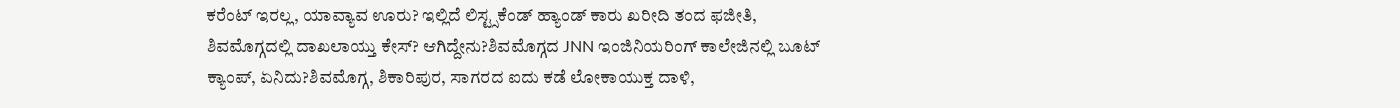ಕರೆಂಟ್ ಇರಲ್ಲ, ಯಾವ್ಯಾವ ಊರು? ಇಲ್ಲಿದೆ ಲಿಸ್ಟ್ಸಕೆಂಡ್ ಹ್ಯಾಂಡ್ ಕಾರು ಖರೀದಿ ತಂದ ಫಜೀತಿ, ಶಿವಮೊಗ್ಗದಲ್ಲಿ ದಾಖಲಾಯ್ತು ಕೇಸ್? ಆಗಿದ್ದೇನು?ಶಿವಮೊಗ್ಗದ JNN ಇಂಜಿನಿಯರಿಂಗ್ ಕಾಲೇಜಿನಲ್ಲಿ ಬೂಟ್ ಕ್ಯಾಂಪ್, ಏನಿದು?ಶಿವಮೊಗ್ಗ, ಶಿಕಾರಿಪುರ, ಸಾಗರದ ಐದು ಕಡೆ ಲೋಕಾಯುಕ್ತ ದಾಳಿ,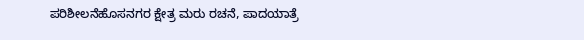ಪರಿಶೀಲನೆಹೊಸನಗರ ಕ್ಷೇತ್ರ ಮರು ರಚನೆ, ಪಾದಯಾತ್ರೆ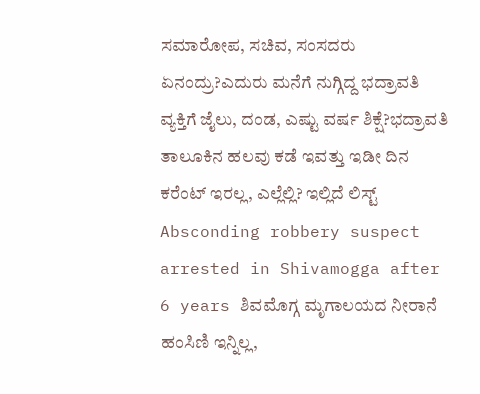ಸಮಾರೋಪ, ಸಚಿವ, ಸಂಸದರು ಏನಂದ್ರು?ಎದುರು ಮನೆಗೆ ನುಗ್ಗಿದ್ದ ಭದ್ರಾವತಿ ವ್ಯಕ್ತಿಗೆ ಜೈಲು, ದಂಡ, ಎಷ್ಟು ವರ್ಷ ಶಿಕ್ಷೆ?ಭದ್ರಾವತಿ ತಾಲೂಕಿನ ಹಲವು ಕಡೆ ಇವತ್ತು ಇಡೀ ದಿನ ಕರೆಂಟ್ ಇರಲ್ಲ, ಎಲ್ಲೆಲ್ಲಿ? ಇಲ್ಲಿದೆ ಲಿಸ್ಟ್ Absconding robbery suspect arrested in Shivamogga after 6 years ಶಿವಮೊಗ್ಗ ಮೃಗಾಲಯದ ನೀರಾನೆ ಹಂಸಿಣಿ ಇನ್ನಿಲ್ಲ,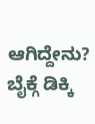ಆಗಿದ್ದೇನು? ಬೈಕ್ಗೆ ಡಿಕ್ಕಿ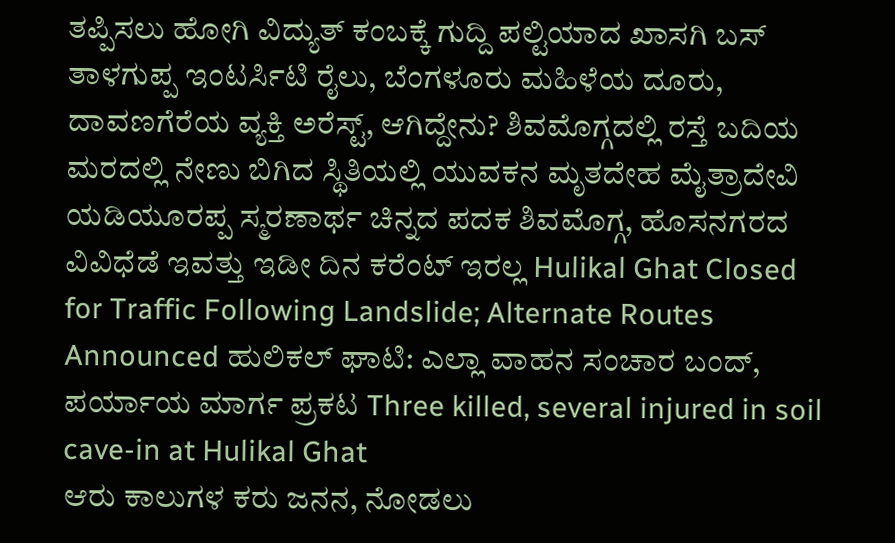ತಪ್ಪಿಸಲು ಹೋಗಿ ವಿದ್ಯುತ್ ಕಂಬಕ್ಕೆ ಗುದ್ದಿ ಪಲ್ಟಿಯಾದ ಖಾಸಗಿ ಬಸ್ ತಾಳಗುಪ್ಪ ಇಂಟರ್ಸಿಟಿ ರೈಲು, ಬೆಂಗಳೂರು ಮಹಿಳೆಯ ದೂರು, ದಾವಣಗೆರೆಯ ವ್ಯಕ್ತಿ ಅರೆಸ್ಟ್, ಆಗಿದ್ದೇನು? ಶಿವಮೊಗ್ಗದಲ್ಲಿ ರಸ್ತೆ ಬದಿಯ ಮರದಲ್ಲಿ ನೇಣು ಬಿಗಿದ ಸ್ಥಿತಿಯಲ್ಲಿ ಯುವಕನ ಮೃತದೇಹ ಮೈತ್ರಾದೇವಿ ಯಡಿಯೂರಪ್ಪ ಸ್ಮರಣಾರ್ಥ ಚಿನ್ನದ ಪದಕ ಶಿವಮೊಗ್ಗ, ಹೊಸನಗರದ ವಿವಿಧೆಡೆ ಇವತ್ತು ಇಡೀ ದಿನ ಕರೆಂಟ್ ಇರಲ್ಲ Hulikal Ghat Closed for Traffic Following Landslide; Alternate Routes Announced ಹುಲಿಕಲ್ ಘಾಟಿ: ಎಲ್ಲಾ ವಾಹನ ಸಂಚಾರ ಬಂದ್, ಪರ್ಯಾಯ ಮಾರ್ಗ ಪ್ರಕಟ Three killed, several injured in soil cave-in at Hulikal Ghat
ಆರು ಕಾಲುಗಳ ಕರು ಜನನ, ನೋಡಲು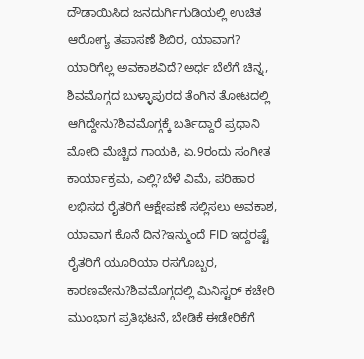ದೌಡಾಯಿಸಿದ ಜನದುರ್ಗಿಗುಡಿಯಲ್ಲಿ ಉಚಿತ ಆರೋಗ್ಯ ತಪಾಸಣೆ ಶಿಬಿರ, ಯಾವಾಗ? ಯಾರಿಗೆಲ್ಲ ಅವಕಾಶವಿದೆ?ಅರ್ಧ ಬೆಲೆಗೆ ಚಿನ್ನ, ಶಿವಮೊಗ್ಗದ ಬುಳ್ಳಾಪುರದ ತೆಂಗಿನ ತೋಟದಲ್ಲಿ ಆಗಿದ್ದೇನು?ಶಿವಮೊಗ್ಗಕ್ಕೆ ಬರ್ತಿದ್ದಾರೆ ಪ್ರಧಾನಿ ಮೋದಿ ಮೆಚ್ಚಿದ ಗಾಯಕಿ, ಏ.9ರಂದು ಸಂಗೀತ ಕಾರ್ಯಾಕ್ರಮ, ಎಲ್ಲಿ?ಬೆಳೆ ವಿಮೆ, ಪರಿಹಾರ ಲಭಿಸದ ರೈತರಿಗೆ ಆಕ್ಷೇಪಣೆ ಸಲ್ಲಿಸಲು ಅವಕಾಶ, ಯಾವಾಗ ಕೊನೆ ದಿನ?ಇನ್ಮುಂದೆ FID ಇದ್ದರಷ್ಟೆ ರೈತರಿಗೆ ಯೂರಿಯಾ ರಸಗೊಬ್ಬರ, ಕಾರಣವೇನು?ಶಿವಮೊಗ್ಗದಲ್ಲಿ ಮಿನಿಸ್ಟರ್ ಕಚೇರಿ ಮುಂಭಾಗ ಪ್ರತಿಭಟನೆ, ಬೇಡಿಕೆ ಈಡೇರಿಕೆಗೆ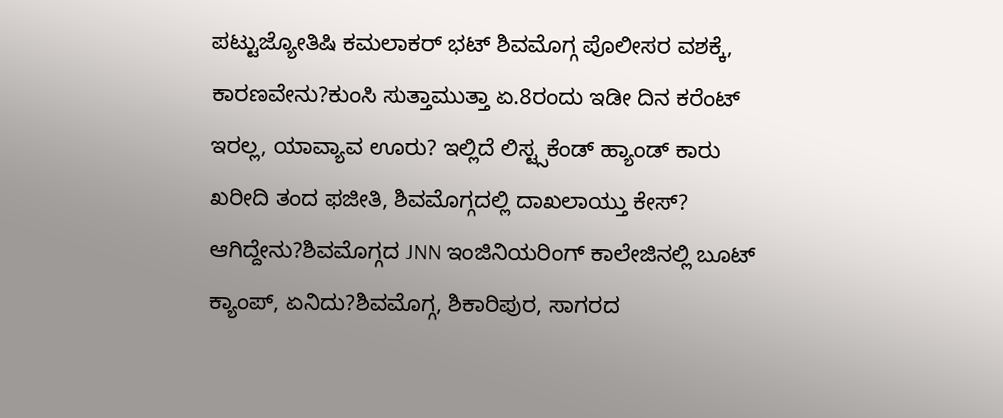ಪಟ್ಟುಜ್ಯೋತಿಷಿ ಕಮಲಾಕರ್ ಭಟ್ ಶಿವಮೊಗ್ಗ ಪೊಲೀಸರ ವಶಕ್ಕೆ, ಕಾರಣವೇನು?ಕುಂಸಿ ಸುತ್ತಾಮುತ್ತಾ ಏ.8ರಂದು ಇಡೀ ದಿನ ಕರೆಂಟ್ ಇರಲ್ಲ, ಯಾವ್ಯಾವ ಊರು? ಇಲ್ಲಿದೆ ಲಿಸ್ಟ್ಸಕೆಂಡ್ ಹ್ಯಾಂಡ್ ಕಾರು ಖರೀದಿ ತಂದ ಫಜೀತಿ, ಶಿವಮೊಗ್ಗದಲ್ಲಿ ದಾಖಲಾಯ್ತು ಕೇಸ್? ಆಗಿದ್ದೇನು?ಶಿವಮೊಗ್ಗದ JNN ಇಂಜಿನಿಯರಿಂಗ್ ಕಾಲೇಜಿನಲ್ಲಿ ಬೂಟ್ ಕ್ಯಾಂಪ್, ಏನಿದು?ಶಿವಮೊಗ್ಗ, ಶಿಕಾರಿಪುರ, ಸಾಗರದ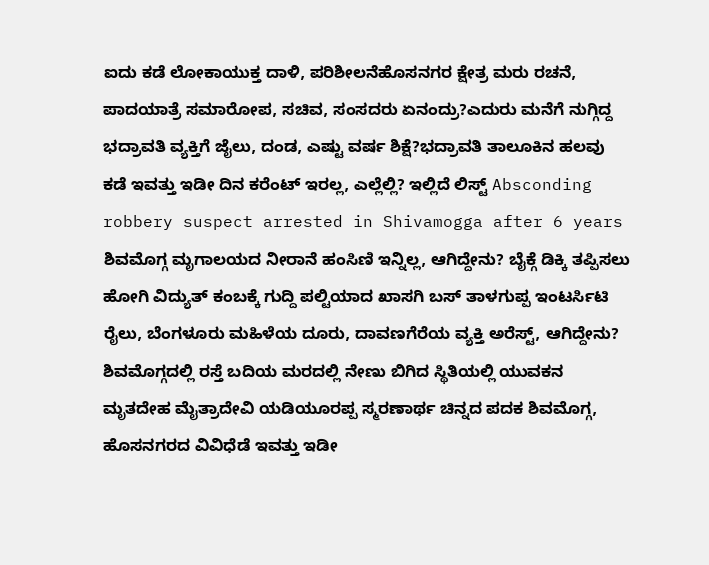ಐದು ಕಡೆ ಲೋಕಾಯುಕ್ತ ದಾಳಿ, ಪರಿಶೀಲನೆಹೊಸನಗರ ಕ್ಷೇತ್ರ ಮರು ರಚನೆ, ಪಾದಯಾತ್ರೆ ಸಮಾರೋಪ, ಸಚಿವ, ಸಂಸದರು ಏನಂದ್ರು?ಎದುರು ಮನೆಗೆ ನುಗ್ಗಿದ್ದ ಭದ್ರಾವತಿ ವ್ಯಕ್ತಿಗೆ ಜೈಲು, ದಂಡ, ಎಷ್ಟು ವರ್ಷ ಶಿಕ್ಷೆ?ಭದ್ರಾವತಿ ತಾಲೂಕಿನ ಹಲವು ಕಡೆ ಇವತ್ತು ಇಡೀ ದಿನ ಕರೆಂಟ್ ಇರಲ್ಲ, ಎಲ್ಲೆಲ್ಲಿ? ಇಲ್ಲಿದೆ ಲಿಸ್ಟ್ Absconding robbery suspect arrested in Shivamogga after 6 years ಶಿವಮೊಗ್ಗ ಮೃಗಾಲಯದ ನೀರಾನೆ ಹಂಸಿಣಿ ಇನ್ನಿಲ್ಲ, ಆಗಿದ್ದೇನು? ಬೈಕ್ಗೆ ಡಿಕ್ಕಿ ತಪ್ಪಿಸಲು ಹೋಗಿ ವಿದ್ಯುತ್ ಕಂಬಕ್ಕೆ ಗುದ್ದಿ ಪಲ್ಟಿಯಾದ ಖಾಸಗಿ ಬಸ್ ತಾಳಗುಪ್ಪ ಇಂಟರ್ಸಿಟಿ ರೈಲು, ಬೆಂಗಳೂರು ಮಹಿಳೆಯ ದೂರು, ದಾವಣಗೆರೆಯ ವ್ಯಕ್ತಿ ಅರೆಸ್ಟ್, ಆಗಿದ್ದೇನು? ಶಿವಮೊಗ್ಗದಲ್ಲಿ ರಸ್ತೆ ಬದಿಯ ಮರದಲ್ಲಿ ನೇಣು ಬಿಗಿದ ಸ್ಥಿತಿಯಲ್ಲಿ ಯುವಕನ ಮೃತದೇಹ ಮೈತ್ರಾದೇವಿ ಯಡಿಯೂರಪ್ಪ ಸ್ಮರಣಾರ್ಥ ಚಿನ್ನದ ಪದಕ ಶಿವಮೊಗ್ಗ, ಹೊಸನಗರದ ವಿವಿಧೆಡೆ ಇವತ್ತು ಇಡೀ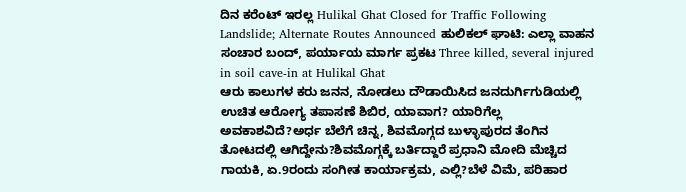ದಿನ ಕರೆಂಟ್ ಇರಲ್ಲ Hulikal Ghat Closed for Traffic Following Landslide; Alternate Routes Announced ಹುಲಿಕಲ್ ಘಾಟಿ: ಎಲ್ಲಾ ವಾಹನ ಸಂಚಾರ ಬಂದ್, ಪರ್ಯಾಯ ಮಾರ್ಗ ಪ್ರಕಟ Three killed, several injured in soil cave-in at Hulikal Ghat
ಆರು ಕಾಲುಗಳ ಕರು ಜನನ, ನೋಡಲು ದೌಡಾಯಿಸಿದ ಜನದುರ್ಗಿಗುಡಿಯಲ್ಲಿ ಉಚಿತ ಆರೋಗ್ಯ ತಪಾಸಣೆ ಶಿಬಿರ, ಯಾವಾಗ? ಯಾರಿಗೆಲ್ಲ ಅವಕಾಶವಿದೆ?ಅರ್ಧ ಬೆಲೆಗೆ ಚಿನ್ನ, ಶಿವಮೊಗ್ಗದ ಬುಳ್ಳಾಪುರದ ತೆಂಗಿನ ತೋಟದಲ್ಲಿ ಆಗಿದ್ದೇನು?ಶಿವಮೊಗ್ಗಕ್ಕೆ ಬರ್ತಿದ್ದಾರೆ ಪ್ರಧಾನಿ ಮೋದಿ ಮೆಚ್ಚಿದ ಗಾಯಕಿ, ಏ.9ರಂದು ಸಂಗೀತ ಕಾರ್ಯಾಕ್ರಮ, ಎಲ್ಲಿ?ಬೆಳೆ ವಿಮೆ, ಪರಿಹಾರ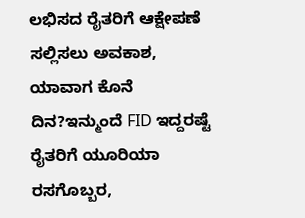ಲಭಿಸದ ರೈತರಿಗೆ ಆಕ್ಷೇಪಣೆ ಸಲ್ಲಿಸಲು ಅವಕಾಶ, ಯಾವಾಗ ಕೊನೆ ದಿನ?ಇನ್ಮುಂದೆ FID ಇದ್ದರಷ್ಟೆ ರೈತರಿಗೆ ಯೂರಿಯಾ ರಸಗೊಬ್ಬರ,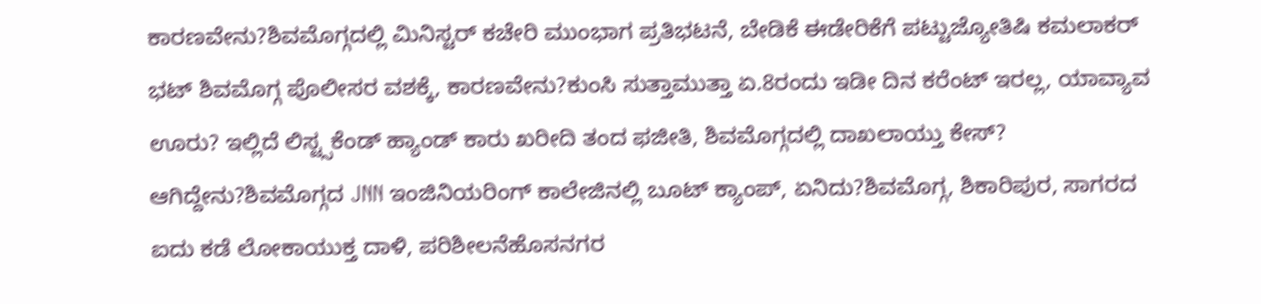ಕಾರಣವೇನು?ಶಿವಮೊಗ್ಗದಲ್ಲಿ ಮಿನಿಸ್ಟರ್ ಕಚೇರಿ ಮುಂಭಾಗ ಪ್ರತಿಭಟನೆ, ಬೇಡಿಕೆ ಈಡೇರಿಕೆಗೆ ಪಟ್ಟುಜ್ಯೋತಿಷಿ ಕಮಲಾಕರ್ ಭಟ್ ಶಿವಮೊಗ್ಗ ಪೊಲೀಸರ ವಶಕ್ಕೆ, ಕಾರಣವೇನು?ಕುಂಸಿ ಸುತ್ತಾಮುತ್ತಾ ಏ.8ರಂದು ಇಡೀ ದಿನ ಕರೆಂಟ್ ಇರಲ್ಲ, ಯಾವ್ಯಾವ ಊರು? ಇಲ್ಲಿದೆ ಲಿಸ್ಟ್ಸಕೆಂಡ್ ಹ್ಯಾಂಡ್ ಕಾರು ಖರೀದಿ ತಂದ ಫಜೀತಿ, ಶಿವಮೊಗ್ಗದಲ್ಲಿ ದಾಖಲಾಯ್ತು ಕೇಸ್? ಆಗಿದ್ದೇನು?ಶಿವಮೊಗ್ಗದ JNN ಇಂಜಿನಿಯರಿಂಗ್ ಕಾಲೇಜಿನಲ್ಲಿ ಬೂಟ್ ಕ್ಯಾಂಪ್, ಏನಿದು?ಶಿವಮೊಗ್ಗ, ಶಿಕಾರಿಪುರ, ಸಾಗರದ ಐದು ಕಡೆ ಲೋಕಾಯುಕ್ತ ದಾಳಿ, ಪರಿಶೀಲನೆಹೊಸನಗರ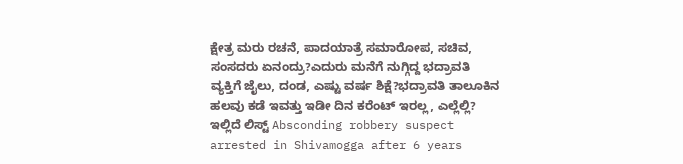ಕ್ಷೇತ್ರ ಮರು ರಚನೆ, ಪಾದಯಾತ್ರೆ ಸಮಾರೋಪ, ಸಚಿವ, ಸಂಸದರು ಏನಂದ್ರು?ಎದುರು ಮನೆಗೆ ನುಗ್ಗಿದ್ದ ಭದ್ರಾವತಿ ವ್ಯಕ್ತಿಗೆ ಜೈಲು, ದಂಡ, ಎಷ್ಟು ವರ್ಷ ಶಿಕ್ಷೆ?ಭದ್ರಾವತಿ ತಾಲೂಕಿನ ಹಲವು ಕಡೆ ಇವತ್ತು ಇಡೀ ದಿನ ಕರೆಂಟ್ ಇರಲ್ಲ, ಎಲ್ಲೆಲ್ಲಿ? ಇಲ್ಲಿದೆ ಲಿಸ್ಟ್ Absconding robbery suspect arrested in Shivamogga after 6 years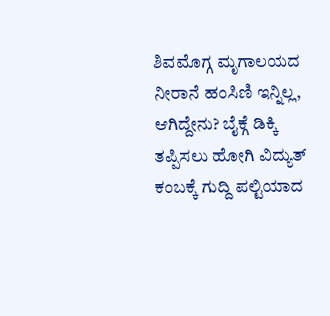ಶಿವಮೊಗ್ಗ ಮೃಗಾಲಯದ ನೀರಾನೆ ಹಂಸಿಣಿ ಇನ್ನಿಲ್ಲ, ಆಗಿದ್ದೇನು? ಬೈಕ್ಗೆ ಡಿಕ್ಕಿ ತಪ್ಪಿಸಲು ಹೋಗಿ ವಿದ್ಯುತ್ ಕಂಬಕ್ಕೆ ಗುದ್ದಿ ಪಲ್ಟಿಯಾದ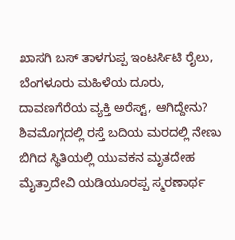ಖಾಸಗಿ ಬಸ್ ತಾಳಗುಪ್ಪ ಇಂಟರ್ಸಿಟಿ ರೈಲು, ಬೆಂಗಳೂರು ಮಹಿಳೆಯ ದೂರು, ದಾವಣಗೆರೆಯ ವ್ಯಕ್ತಿ ಅರೆಸ್ಟ್, ಆಗಿದ್ದೇನು? ಶಿವಮೊಗ್ಗದಲ್ಲಿ ರಸ್ತೆ ಬದಿಯ ಮರದಲ್ಲಿ ನೇಣು ಬಿಗಿದ ಸ್ಥಿತಿಯಲ್ಲಿ ಯುವಕನ ಮೃತದೇಹ ಮೈತ್ರಾದೇವಿ ಯಡಿಯೂರಪ್ಪ ಸ್ಮರಣಾರ್ಥ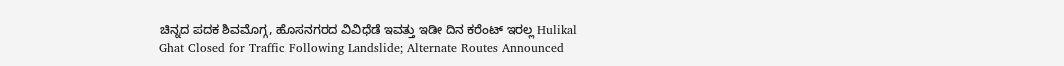ಚಿನ್ನದ ಪದಕ ಶಿವಮೊಗ್ಗ, ಹೊಸನಗರದ ವಿವಿಧೆಡೆ ಇವತ್ತು ಇಡೀ ದಿನ ಕರೆಂಟ್ ಇರಲ್ಲ Hulikal Ghat Closed for Traffic Following Landslide; Alternate Routes Announced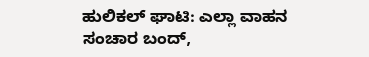ಹುಲಿಕಲ್ ಘಾಟಿ: ಎಲ್ಲಾ ವಾಹನ ಸಂಚಾರ ಬಂದ್,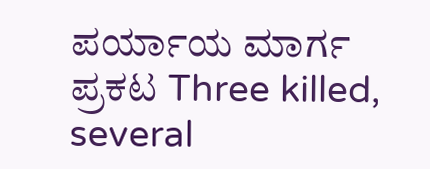ಪರ್ಯಾಯ ಮಾರ್ಗ ಪ್ರಕಟ Three killed, several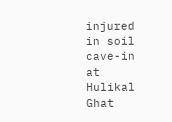injured in soil cave-in at Hulikal Ghat